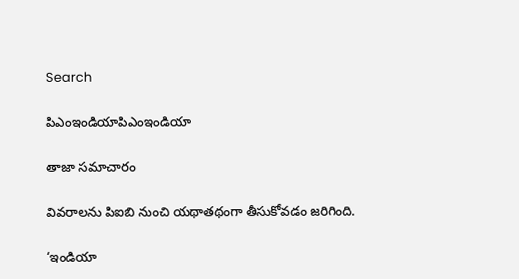Search

పిఎంఇండియాపిఎంఇండియా

తాజా స‌మాచారం

వివరాలను పిఐబి నుంచి యథాతథంగా తీసుకోవడం జరిగింది.

‘ఇండియా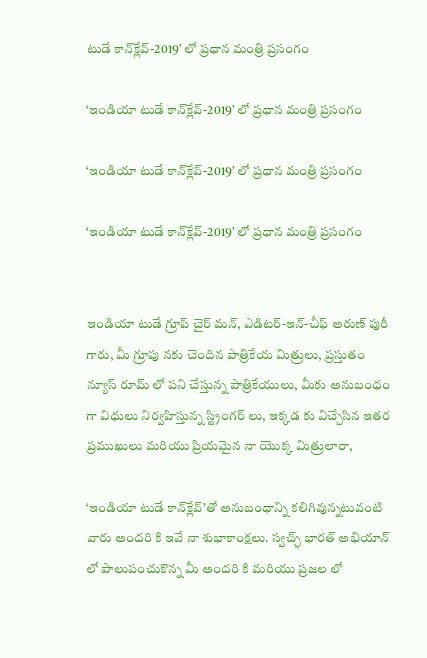టుడే కాన్‌క్లేవ్-2019’ లో ప్ర‌ధాన మంత్రి ప్ర‌సంగం

‘ఇండియా టుడే కాన్‌క్లేవ్-2019’ లో ప్ర‌ధాన మంత్రి ప్ర‌సంగం

‘ఇండియా టుడే కాన్‌క్లేవ్-2019’ లో ప్ర‌ధాన మంత్రి ప్ర‌సంగం

‘ఇండియా టుడే కాన్‌క్లేవ్-2019’ లో ప్ర‌ధాన మంత్రి ప్ర‌సంగం


ఇండియా టుడే గ్రూప్ చైర్ మన్, ఎడిట‌ర్-ఇన్-చీఫ్ అరుణ్ పురీ గారు, మీ గ్రూపు న‌కు చెందిన పాత్రికేయ మిత్రులు, ప్ర‌స్తుతం న్యూస్ రూమ్ లో ప‌ని చేస్తున్న‌ పాత్రికేయులు, మీకు అనుబంధం గా విధులు నిర్వ‌హిస్తున్న స్ట్రింగ‌ర్ లు, ఇక్క‌డ‌ కు విచ్చేసిన ఇత‌ర ప్ర‌ముఖులు మ‌రియు ప్రియమైన నా యొక్క మిత్రులారా,

‘ఇండియా టుడే కాన్‌క్లేవ్’తో అనుబంధాన్ని క‌లిగివున్న‌టువంటి వారు అంద‌రి కి ఇవే నా శుభాకాంక్ష‌లు. స్వ‌చ్ఛ్ భార‌త్ అభియాన్ లో పాలుపంచుకొన్న మీ అంద‌రి కి మరియు ప్ర‌జ‌ల లో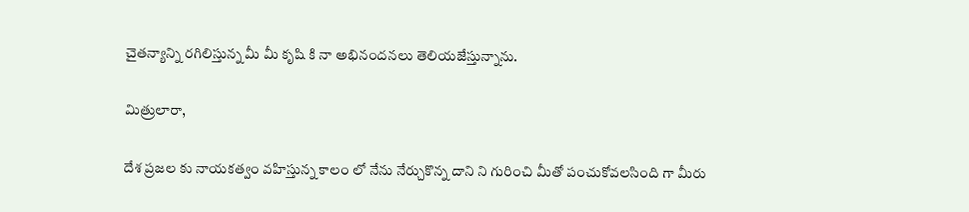చైత‌న్యాన్ని ర‌గిలిస్తున్న మీ మీ కృషి కి నా అభినంద‌న‌లు తెలియజేస్తున్నాను.

మిత్రులారా,

దేశ ప్ర‌జ‌ల కు నాయ‌క‌త్వం వ‌హిస్తున్న కాలం లో నేను నేర్చుకొన్న దాని ని గురించి మీతో పంచుకోవ‌ల‌సింది గా మీరు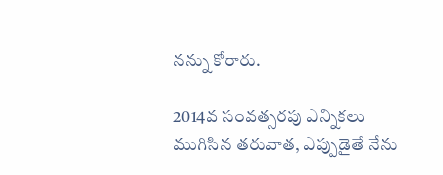నన్ను కోరారు.

2014వ సంవ‌త్స‌రపు ఎన్నిక‌లు ముగిసిన తరువాత, ఎప్పుడైతే నేను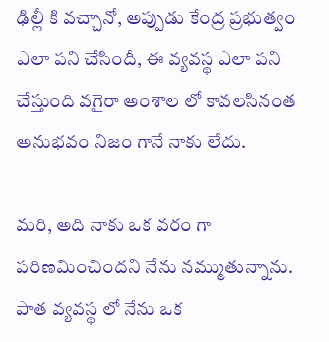ఢిల్లీ కి వ‌చ్చానో, అప్పుడు కేంద్ర ప్ర‌భుత్వం ఎలా ప‌ని చేసిందీ, ఈ వ్య‌వ‌స్థ ఎలా పని చేస్తుంది వగైరా అంశాల లో కావలసినంత అనుభవం నిజం గానే నాకు లేదు.

మ‌రి, అది నాకు ఒక వ‌రం గా ప‌రిణ‌మించిందని నేను న‌మ్ముతున్నాను. పాత వ్య‌వ‌స్థ లో నేను ఒక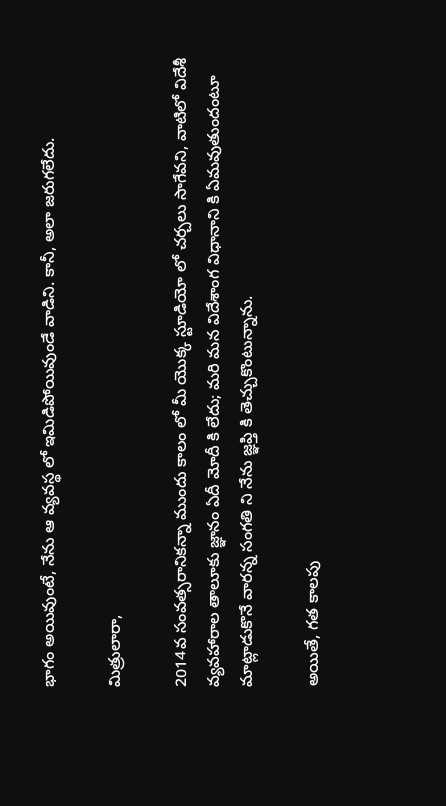భాగం అయివుంటే, నేను ఆ వ్య‌వ‌స్థ లో ఇమిడిపోయివుండే వాడిని. కానీ, అలా జ‌రుగ‌లేదు.

మిత్రులారా,

2014వ సంవ‌త్స‌రానిక‌న్నా ముందు కాలం లో మీ యొక్క స్టూడియో లో చ‌ర్చ‌లు సాగేవని, వాటిలో విదేశీ వ్య‌వ‌హారాల తాలూకు జ్ఞానం ఏదీ మోదీ కి లేదు; మరి మ‌న విదేశాంగ విధానాని కి ఏమవుతుందంటూ మాట్లాడుకొనే వారన్న సంగ‌తి ని నేను జ్ఞ‌ప్తి కి తెచ్చుకొంటున్నాను.

అయితే, గ‌త కాల‌పు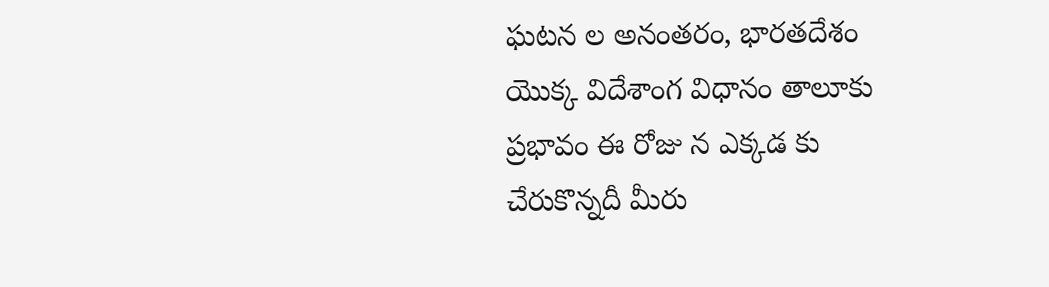ఘ‌ట‌న‌ ల అనంత‌రం, భార‌త‌దేశం యొక్క విదేశాంగ విధానం తాలూకు ప్ర‌భావం ఈ రోజు న ఎక్క‌డ‌ కు చేరుకొన్న‌దీ మీరు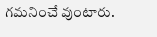గ‌మ‌నించే వుంటారు.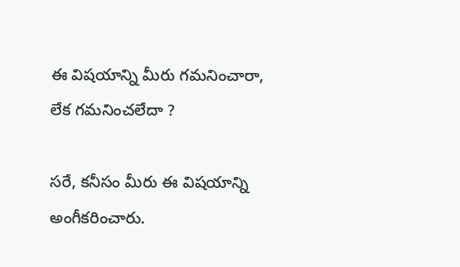ఈ విష‌యాన్ని మీరు గ‌మ‌నించారా, లేక గ‌మ‌నించలేదా ?

సరే, క‌నీసం మీరు ఈ విష‌యాన్ని అంగీక‌రించారు.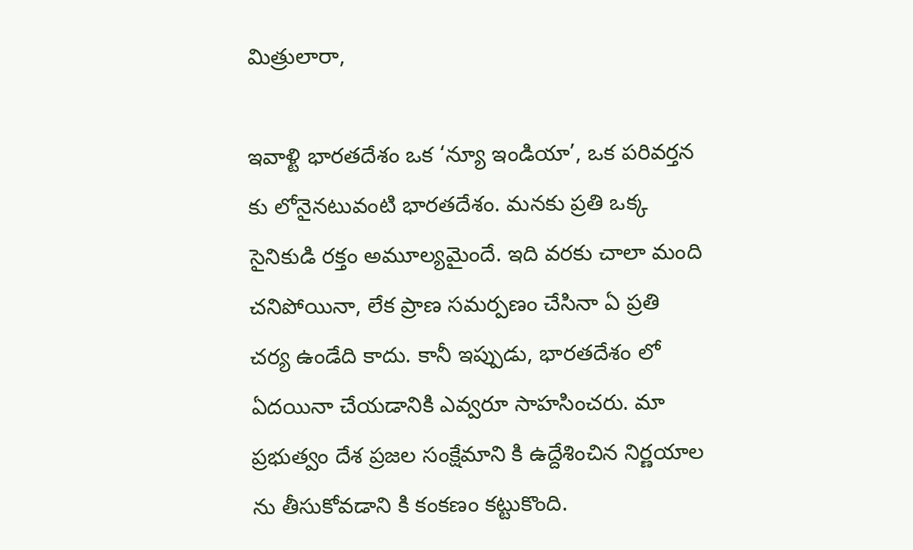మిత్రులారా,

ఇవాళ్టి భార‌త‌దేశం ఒక ‘న్యూ ఇండియా’, ఒక ప‌రివ‌ర్త‌న‌ కు లోనైన‌టువంటి భార‌త‌దేశం. మ‌న‌కు ప్ర‌తి ఒక్క సైనికుడి ర‌క్తం అమూల్య‌మైందే. ఇది వ‌ర‌కు చాలా మంది చ‌నిపోయినా, లేక ప్రాణ స‌మ‌ర్ప‌ణం చేసినా ఏ ప్ర‌తి చ‌ర్య ఉండేది కాదు. కానీ ఇప్పుడు, భార‌త‌దేశం లో ఏదయినా చేయ‌డానికి ఎవ్వరూ సాహ‌సించ‌రు. మా ప్ర‌భుత్వం దేశ ప్ర‌జ‌ల సంక్షేమాని కి ఉద్దేశించిన నిర్ణ‌యాల‌ ను తీసుకోవడాని కి కంక‌ణం క‌ట్టుకొంది.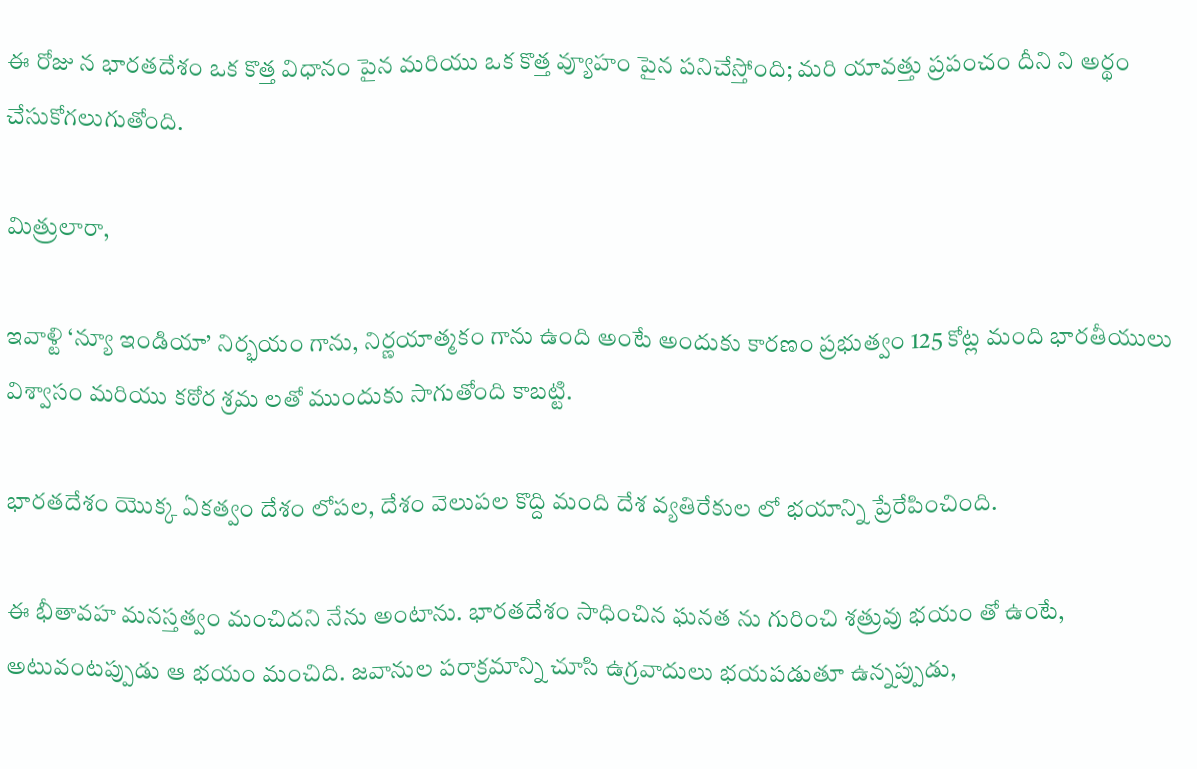ఈ రోజు న భార‌త‌దేశం ఒక కొత్త విధానం పైన మ‌రియు ఒక కొత్త వ్యూహం పైన ప‌నిచేస్తోంది; మ‌రి యావ‌త్తు ప్ర‌పంచం దీని ని అర్థం చేసుకోగ‌లుగుతోంది.

మిత్రులారా,

ఇవాళ్టి ‘న్యూ ఇండియా’ నిర్భ‌యం గాను, నిర్ణ‌యాత్మ‌కం గాను ఉంది అంటే అందుకు కార‌ణం ప్ర‌భుత్వం 125 కోట్ల మంది భార‌తీయులు విశ్వాసం మ‌రియు క‌ఠోర శ్ర‌మ లతో ముందుకు సాగుతోంది కాబ‌ట్టి.

భార‌త‌దేశం యొక్క ఏక‌త్వం దేశం లోప‌ల‌, దేశం వెలుప‌ల కొద్ది మంది దేశ వ్య‌తిరేకుల లో భ‌యాన్ని ప్రేరేపించింది.

ఈ భీతావహ మ‌న‌స్త‌త్వం మంచిద‌ని నేను అంటాను. భార‌త‌దేశం సాధించిన ఘ‌న‌త ను గురించి శ‌త్రువు భ‌యం తో ఉంటే, అటువంట‌ప్పుడు ఆ భ‌యం మంచిది. జ‌వానుల ప‌రాక్ర‌మాన్ని చూసి ఉగ్ర‌వాదులు భ‌య‌ప‌డుతూ ఉన్న‌ప్పుడు,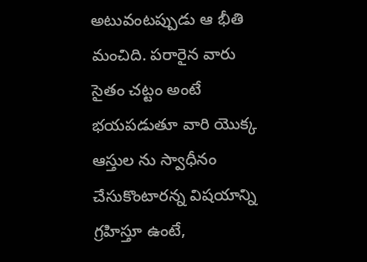అటువ‌ంటప్పుడు ఆ భీతి మంచిది. ప‌రారైన వారు సైతం చ‌ట్ట‌ం అంటే భ‌య‌ప‌డుతూ వారి యొక్క ఆస్తుల‌ ను స్వాధీనం చేసుకొంటార‌న్న విష‌యాన్ని గ్ర‌హిస్తూ ఉంటే,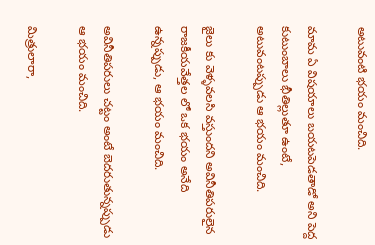అటువంటి భ‌యం మంచిది.

మామ ఏ విష‌యాలు బ‌య‌ట‌పెడ‌తాడో అని పెద్ద కుటుంబాలు భీతిల్లుతూ ఉంటే, అటువంటప్పుడు ఆ భ‌యం మంచిది.

జైలు కు వెళ్ళ‌వ‌ల‌సి వ‌స్తుంద‌ని అవినీతిప‌రులైన రాజ‌కీయ‌వేత్త‌ల‌ లో ఒక భ‌యం అనేది ఉన్న‌ప్పుడు, ఆ భ‌యం మంచిది.

అవినీతిప‌రులు చ‌ట్టం అంటే బెద‌రుతున్న‌ప్పుడు ఆ భ‌యం మంచిది.

మిత్రులారా,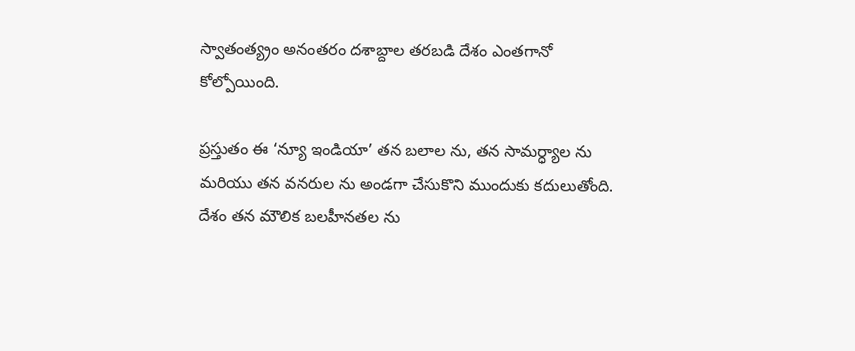స్వాతంత్య్రం అనంత‌రం ద‌శాబ్దాల త‌ర‌బ‌డి దేశం ఎంతగానో కోల్పోయింది.

ప్ర‌స్తుతం ఈ ‘న్యూ ఇండియా’ త‌న బ‌లాల ను, త‌న సామ‌ర్ధ్యాల ను మ‌రియు త‌న వ‌న‌రుల ను అండ‌గా చేసుకొని ముందుకు క‌దులుతోంది. దేశం త‌న మౌలిక బ‌ల‌హీన‌త‌ల‌ ను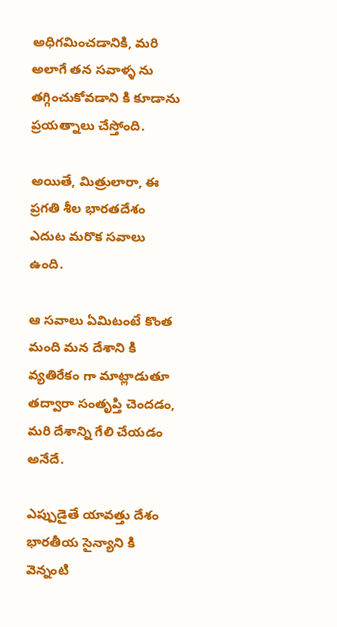అధిగ‌మించ‌డానికి, మ‌రి అలాగే త‌న స‌వాళ్ళ ను త‌గ్గించుకోవ‌డాని కి కూడాను ప్ర‌య‌త్నాలు చేస్తోంది.

అయితే, మిత్రులారా, ఈ ప్ర‌గ‌తి శీల భార‌త‌దేశం ఎదుట మ‌రొక స‌వాలు ఉంది.

ఆ స‌వాలు ఏమిటంటే కొంత మంది మ‌న దేశాని కి వ్య‌తిరేకం గా మాట్లాడుతూ త‌ద్వారా సంతృప్తి చెంద‌డం, మ‌రి దేశాన్ని గేలి చేయ‌డం అనేదే.

ఎప్పుడైతే యావ‌త్తు దేశం భార‌తీయ సైన్యాని కి వెన్నంటి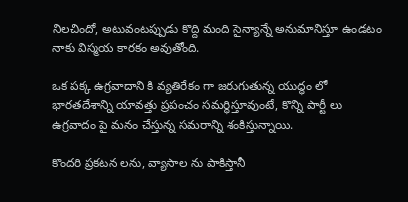నిల‌చిందో, అటువంట‌ప్పుడు కొద్ది మంది సైన్యాన్నే అనుమానిస్తూ ఉండ‌టం నాకు విస్మ‌య కార‌కం అవుతోంది.

ఒక ప‌క్క ఉగ్ర‌వాదాని కి వ్య‌తిరేకం గా జ‌రుగుతున్న యుద్ధం లో భార‌త‌దేశాన్ని యావ‌త్తు ప్ర‌పంచం స‌మ‌ర్ధిస్తూవుంటే, కొన్ని పార్టీ లు ఉగ్ర‌వాదం పై మ‌నం చేస్తున్న స‌మ‌రాన్ని శంకిస్తున్నాయి.

కొందరి ప్ర‌క‌ట‌న‌ లను, వ్యాసాల ను పాకిస్తానీ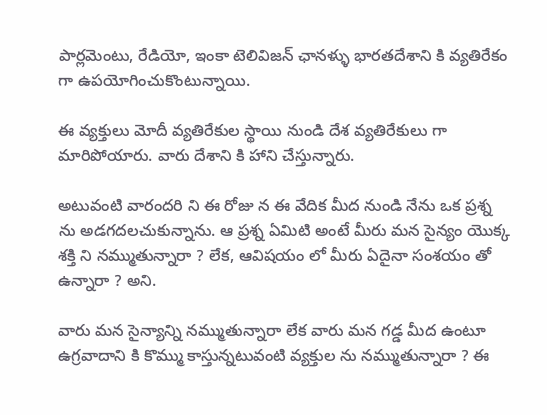పార్ల‌మెంటు, రేడియో, ఇంకా టెలివిజ‌న్ ఛాన‌ళ్ళు భార‌త‌దేశాని కి వ్య‌తిరేకం గా ఉప‌యోగించుకొంటున్నాయి.

ఈ వ్య‌క్తులు మోదీ వ్య‌తిరేకుల స్థాయి నుండి దేశ వ్య‌తిరేకులు గా మారిపోయారు. వారు దేశాని కి హాని చేస్తున్నారు.

అటువంటి వారంద‌రి ని ఈ రోజు న ఈ వేదిక మీద నుండి నేను ఒక ప్ర‌శ్న ను అడ‌గ‌ద‌ల‌చుకున్నాను. ఆ ప్ర‌శ్న ఏమిటి అంటే మీరు మ‌న సైన్యం యొక్క శ‌క్తి ని న‌మ్ముతున్నారా ? లేక, ఆవిష‌యం లో మీరు ఏదైనా సంశ‌యం తో ఉన్నారా ? అని.

వారు మ‌న సైన్యాన్ని న‌మ్ముతున్నారా లేక వారు మ‌న గ‌డ్డ మీద ఉంటూ ఉగ్ర‌వాదాని కి కొమ్ము కాస్తున్న‌టువంటి వ్య‌క్తుల‌ ను న‌మ్ముతున్నారా ? ఈ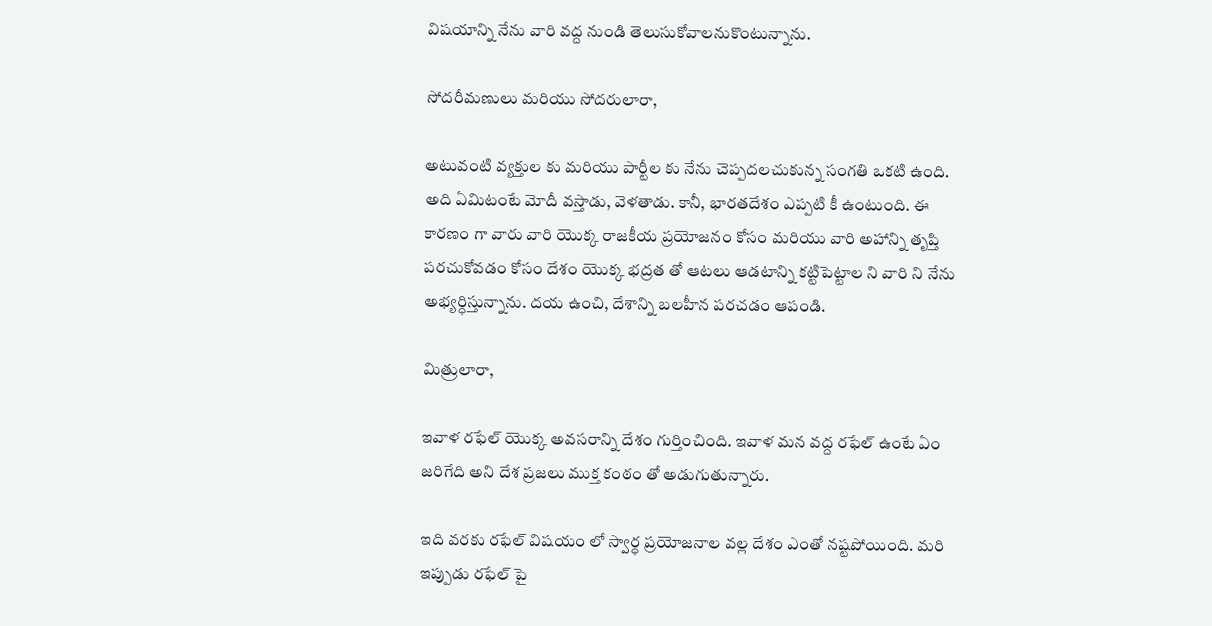విషయాన్ని నేను వారి వద్ద నుండి తెలుసుకోవాల‌నుకొంటున్నాను.

సోద‌రీమ‌ణులు మ‌రియు సోద‌రులారా,

అటువంటి వ్య‌క్తుల‌ కు మ‌రియు పార్టీల‌ కు నేను చెప్పదల‌చుకున్న‌ సంగతి ఒకటి ఉంది. అది ఏమిటంటే మోదీ వ‌స్తాడు, వెళ‌తాడు. కానీ, భార‌త‌దేశం ఎప్ప‌టి కీ ఉంటుంది. ఈ కార‌ణం గా వారు వారి యొక్క రాజ‌కీయ ప్ర‌యోజ‌నం కోసం మ‌రియు వారి అహాన్ని తృప్తి ప‌ర‌చుకోవ‌డం కోసం దేశం యొక్క భ‌ద్ర‌త‌ తో ఆట‌లు ఆడ‌టాన్ని క‌ట్టిపెట్టాల‌ ని వారి ని నేను అభ్య‌ర్ధిస్తున్నాను. ద‌య‌ ఉంచి, దేశాన్ని బ‌ల‌హీన ప‌ర‌చ‌డం ఆపండి.

మిత్రులారా,

ఇవాళ ర‌ఫేల్ యొక్క అవ‌స‌రాన్ని దేశం గుర్తించింది. ఇవాళ మ‌న వ‌ద్ద ర‌ఫేల్ ఉంటే ఏం జ‌రిగేది అని దేశ ప్ర‌జ‌లు ముక్త కంఠం తో అడుగుతున్నారు.

ఇది వ‌ర‌కు ర‌ఫేల్ విష‌యం లో స్వార్ధ ప్ర‌యోజ‌నాల వ‌ల్ల దేశం ఎంతో నష్టపోయింది. మ‌రి ఇప్పుడు ర‌ఫేల్ పై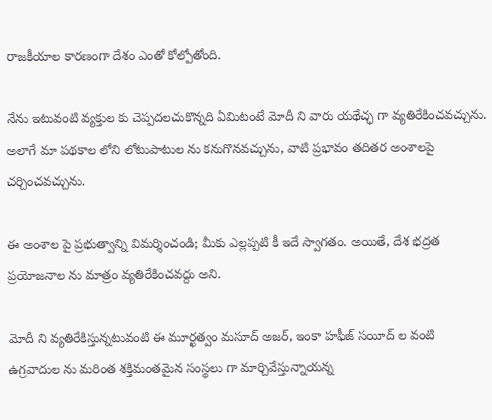రాజ‌కీయాల కారణంగా దేశం ఎంతో కోల్పోతోంది.

నేను ఇటువంటి వ్య‌క్తుల‌ కు చెప్ప‌ద‌లచుకొన్నది ఏమిటంటే మోదీ ని వారు య‌థేచ్ఛ‌ గా వ్య‌తిరేకించ‌వ‌చ్చును. అలాగే మా ప‌థ‌కాల‌ లోని లోటుపాటుల‌ ను కనుగొన‌వ‌చ్చును, వాటి ప్రభావం తదితర అంశాలపై చర్చించవచ్చును.

ఈ అంశాల పై ప్ర‌భుత్వాన్ని విమ‌ర్శించండి; మీకు ఎల్ల‌ప్ప‌టి కీ ఇదే స్వాగ‌తం. అయితే, దేశ‌ భ‌ద్ర‌త ప్ర‌యోజ‌నాల‌ ను మాత్రం వ్య‌తిరేకించ‌వద్దు అని.

మోదీ ని వ్య‌తిరేకిస్తున్నటువంటి ఈ మూర్ఖ‌త్వం మ‌సూద్ అజ‌ర్, ఇంకా హ‌ఫీజ్ స‌యీద్ ల వంటి ఉగ్ర‌వాదుల‌ ను మ‌రింత శ‌క్తిమంత‌మైన సంస్థ‌లు గా మార్చివేస్తున్నాయ‌న్న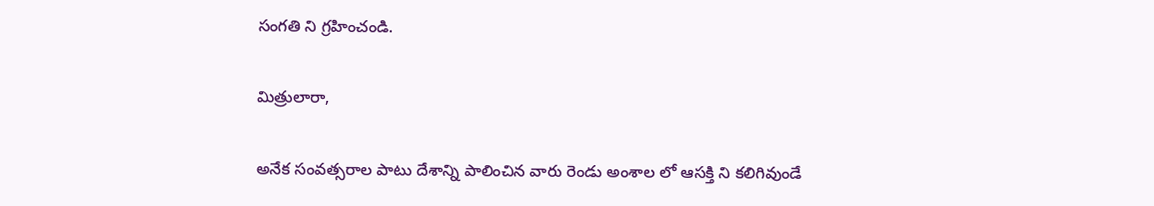సంగతి ని గ్ర‌హించండి.

మిత్రులారా,

అనేక సంవ‌త్స‌రాల‌ పాటు దేశాన్ని పాలించిన వారు రెండు అంశాల లో ఆస‌క్తి ని క‌లిగివుండే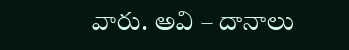వారు. అవి – దానాలు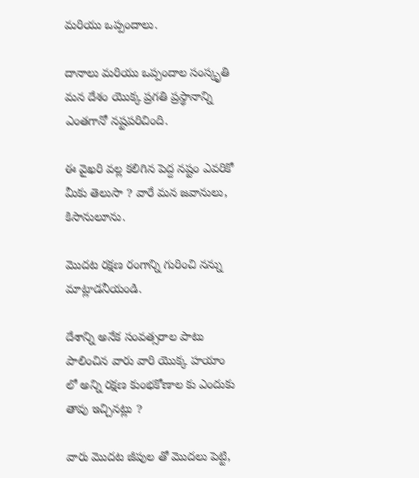మ‌రియు ఒప్పందాలు.

దానాలు మ‌రియు ఒప్పందాల సంస్కృతి మ‌న దేశం యొక్క ప్ర‌గ‌తి ప్ర‌స్థానాన్ని ఎంత‌గానో న‌ష్ట‌ప‌రిచింది.

ఈ వైఖ‌రి వ‌ల్ల క‌లిగిన పెద్ద న‌ష్టం ఎవ‌రికో మీకు తెలుసా ? వారే మ‌న జ‌వానులు, కిసానులూను.

మొద‌ట ర‌క్ష‌ణ రంగాన్ని గురించి న‌న్ను మాట్లాడ‌నీయండి.

దేశాన్ని అనేక సంవ‌త్స‌రాల‌ పాటు పాలించిన‌ వారు వారి యొక్క హయాం లో అన్ని ర‌క్ష‌ణ కుంభ‌కోణాల కు ఎందుకు తావు ఇచ్చిన‌ట్లు ?

వారు మొద‌ట జీపుల తో మొద‌లు పెట్టి,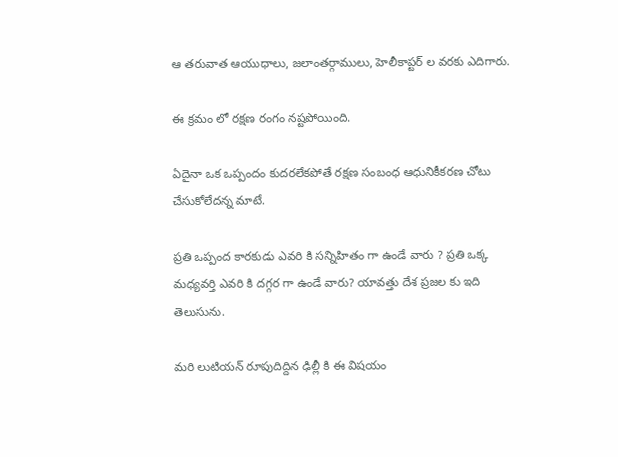ఆ త‌రువాత ఆయుధాలు, జ‌లాంత‌ర్గాములు, హెలీకాప్టర్ ల వరకు ఎదిగారు.

ఈ క్రమం లో ర‌క్ష‌ణ రంగం న‌ష్ట‌పోయింది.

ఏదైనా ఒక ఒప్పందం కుద‌ర‌లేకపోతే ర‌క్ష‌ణ సంబంధ ఆధునికీక‌ర‌ణ చోటు చేసుకోలేద‌న్న మాటే.

ప్ర‌తి ఒప్పంద కార‌కుడు ఎవ‌రి కి స‌న్నిహితం గా ఉండే వారు ? ప్ర‌తి ఒక్క మ‌ధ్య‌వ‌ర్తి ఎవ‌రి కి ద‌గ్గ‌ర‌ గా ఉండే వారు? యావ‌త్తు దేశ ప్ర‌జ‌ల‌ కు ఇది తెలుసును.

మ‌రి లుటియన్ రూపుదిద్దిన ఢిల్లీ కి ఈ విష‌యం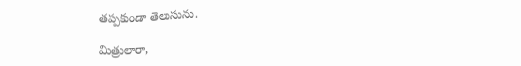తప్పకుండా తెలుసును.

మిత్రులారా,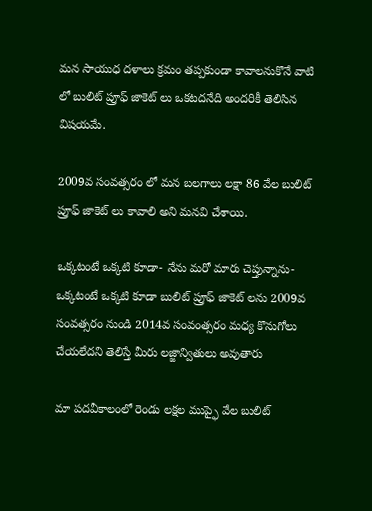మ‌న సాయుధ ద‌ళాలు క్ర‌మం త‌ప్ప‌కుండా కావాల‌నుకొనే వాటి లో బులిట్ ప్రూఫ్ జాకెట్ లు ఒక‌ట‌ద‌నేది అంద‌రికీ తెలిసిన విష‌య‌మే.

2009వ సంవ‌త్స‌రం లో మ‌న బ‌ల‌గాలు ల‌క్షా 86 వేల బులిట్ ప్రూఫ్ జాకెట్ లు కావాలి అని మనవి చేశాయి.

ఒక్క‌టంటే ఒక్క‌టి కూడా- నేను మ‌రో మారు చెప్తున్నాను- ఒక్క‌టంటే ఒక్క‌టి కూడా బులిట్ ప్రూఫ్ జాకెట్ లను 2009వ సంవ‌త్స‌రం నుండి 2014వ సంవంత్స‌రం మ‌ధ్య కొనుగోలు చేయ‌లేద‌ని తెలిస్తే మీరు ల‌జ్జాన్వితులు అవుతారు

మా ప‌ద‌వీకాలంలో రెండు లక్షల ముప్ఫై వేల బులిట్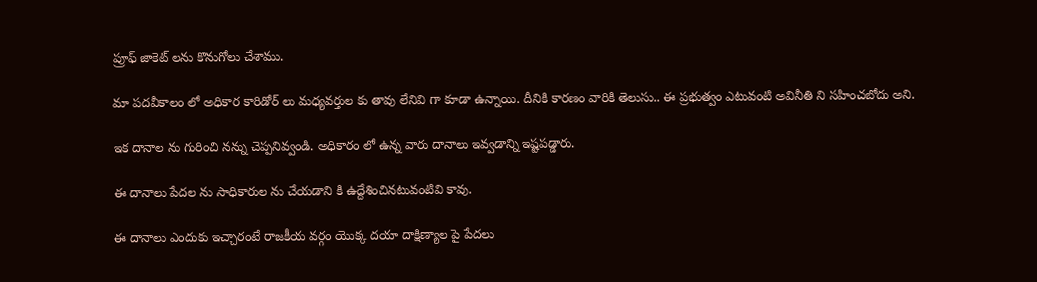ప్రూఫ్ జాకెట్ లను కొనుగోలు చేశాము.

మా ప‌ద‌వీకాలం లో అధికార కారిడోర్ లు మ‌ధ్య‌వ‌ర్తుల కు తావు లేనివి గా కూడా ఉన్నాయి. దీనికి కార‌ణం వారికి తెలుసు.. ఈ ప్ర‌భుత్వం ఎటువంటి అవినీతి ని స‌హించ‌బోదు అని.

ఇక దానాల ను గురించి నన్ను చెప్పనివ్వండి. అధికారం లో ఉన్న‌ వారు దానాలు ఇవ్వ‌డాన్ని ఇష్ట‌ప‌డ్డారు.

ఈ దానాలు పేద‌ల‌ ను సాధికారుల‌ ను చేయ‌డాని కి ఉద్దేశించిన‌టువంటివి కావు.

ఈ దానాలు ఎందుకు ఇచ్చారంటే రాజ‌కీయ వ‌ర్గం యొక్క ద‌యా దాక్షిణ్యాల పై పేద‌లు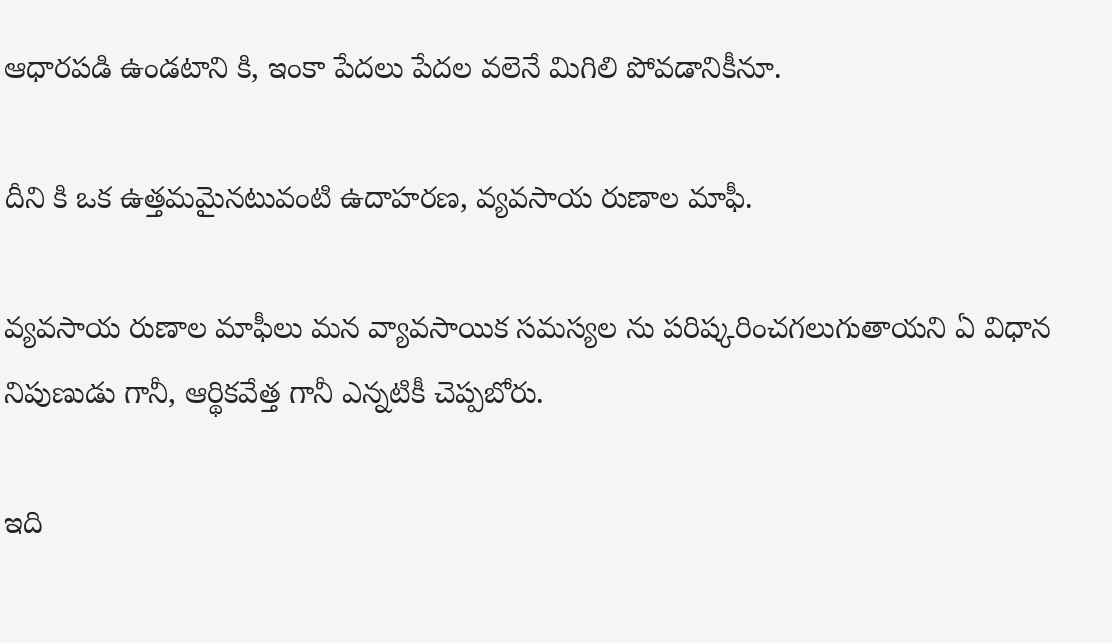ఆధార‌ప‌డి ఉండ‌టాని కి, ఇంకా పేద‌లు పేద‌ల వలెనే మిగిలి పోవ‌డానికీనూ.

దీని కి ఒక ఉత్త‌మ‌మైన‌టువంటి ఉదాహ‌ర‌ణ‌, వ్య‌వ‌సాయ రుణాల మాఫీ.

వ్య‌వ‌సాయ రుణాల మాఫీలు మ‌న వ్యావ‌సాయిక స‌మ‌స్య‌ల ను ప‌రిష్క‌రించ‌గలుగుతాయ‌ని ఏ విధాన నిపుణుడు గానీ, ఆర్థిక‌వేత్త‌ గానీ ఎన్న‌టికీ చెప్ప‌బోరు.

ఇది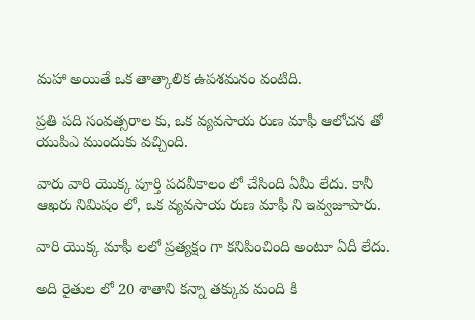మహా అయితే ఒక తాత్కాలిక ఉప‌శ‌మ‌నం వంటిది.

ప్ర‌తి ప‌ది సంవ‌త్స‌రాల‌ కు, ఒక వ్య‌వ‌సాయ రుణ మాఫీ ఆలోచ‌న‌ తో యుపిఎ ముందుకు వచ్చింది.

వారు వారి యొక్క పూర్తి ప‌ద‌వీకాలం లో చేసింది ఏమీ లేదు. కానీ ఆఖ‌రు నిమిషం లో, ఒక వ్య‌వ‌సాయ రుణ మాఫీ ని ఇవ్వజూపారు.

వారి యొక్క మాఫీ ల‌లో ప్ర‌త్య‌క్షం గా క‌నిపించింది అంటూ ఏదీ లేదు.

అది రైతుల లో 20 శాతాని క‌న్నా తక్కువ మంది కి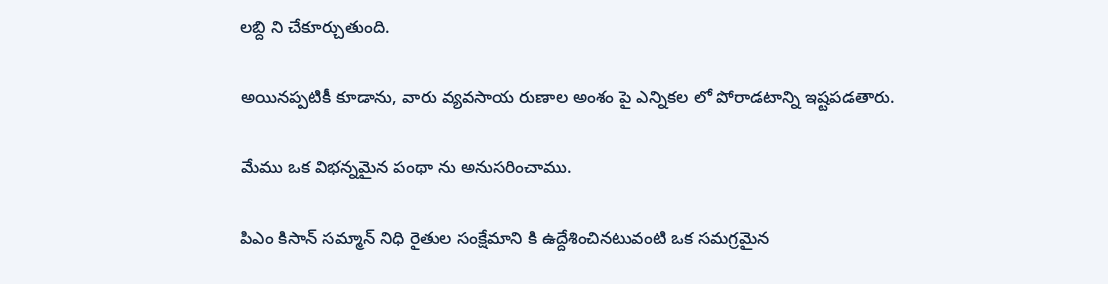ల‌బ్ది ని చేకూర్చుతుంది.

అయిన‌ప్ప‌టికీ కూడాను, వారు వ్య‌వ‌సాయ రుణాల అంశం పై ఎన్నిక‌ల లో పోరాడ‌టాన్ని ఇష్ట‌ప‌డ‌తారు.

మేము ఒక విభ‌న్న‌మైన పంథా ను అనుస‌రించాము.

పిఎం కిసాన్ స‌మ్మాన్ నిధి రైతుల సంక్షేమాని కి ఉద్దేశించిన‌టువంటి ఒక స‌మ‌గ్ర‌మైన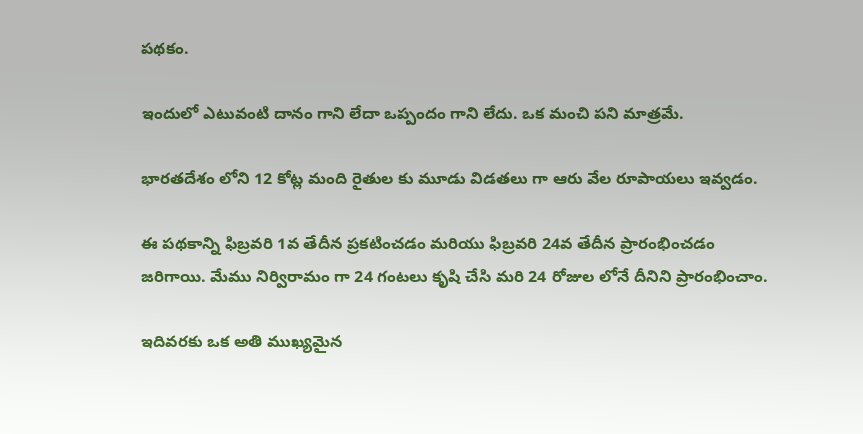ప‌థ‌కం.

ఇందులో ఎటువంటి దానం గాని లేదా ఒప్పందం గాని లేదు. ఒక మంచి ప‌ని మాత్రమే.

భార‌త‌దేశం లోని 12 కోట్ల మంది రైతుల‌ కు మూడు విడ‌త‌లు గా ఆరు వేల రూపాయ‌లు ఇవ్వడం.

ఈ ప‌థ‌కాన్ని ఫిబ్ర‌వ‌రి 1వ తేదీన ప్ర‌క‌టించ‌డం మ‌రియు ఫిబ్ర‌వ‌రి 24వ తేదీన ప్రారంభించ‌డం జ‌రిగాయి. మేము నిర్విరామం గా 24 గంట‌లు కృషి చేసి మ‌రి 24 రోజుల లోనే దీనిని ప్రారంభించాం.

ఇదివ‌ర‌కు ఒక అతి ముఖ్య‌మైన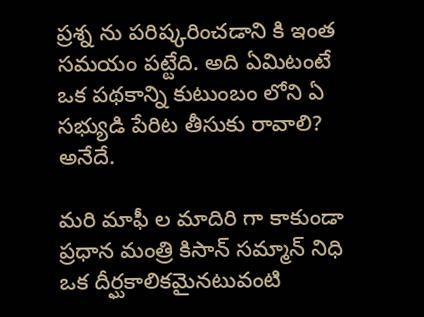ప్ర‌శ్న ను ప‌రిష్క‌రించ‌డాని కి ఇంత స‌మ‌యం ప‌ట్టేది. అది ఏమిటంటే ఒక ప‌థ‌కాన్ని కుటుంబం లోని ఏ స‌భ్యుడి పేరిట తీసుకు రావాలి? అనేదే.

మ‌రి మాఫీ ల మాదిరి గా కాకుండా ప్ర‌ధాన మంత్రి కిసాన్ స‌మ్మాన్ నిధి ఒక దీర్ఘ‌కాలిక‌మైన‌టువంటి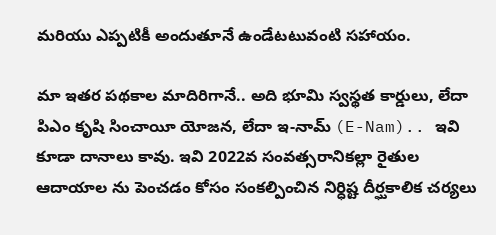మ‌రియు ఎప్ప‌టికీ అందుతూనే ఉండేట‌టువంటి స‌హాయం.

మా ఇత‌ర ప‌థ‌కాల మాదిరిగానే.. అది భూమి స్వ‌స్థ‌త కార్డులు, లేదా పిఎం కృషి సించాయీ యోజ‌న, లేదా ఇ-నామ్ (E-Nam).. ఇవి కూడా దానాలు కావు. ఇవి 2022వ సంవ‌త్స‌రానిక‌ల్లా రైతుల ఆదాయాల‌ ను పెంచ‌డం కోసం సంక‌ల్పించిన నిర్ధిష్ట దీర్ఘ‌కాలిక చ‌ర్య‌లు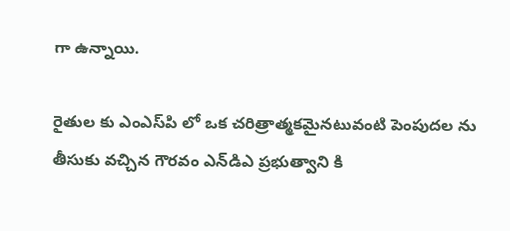గా ఉన్నాయి.

రైతుల‌ కు ఎంఎస్‌పి లో ఒక చ‌రిత్రాత్మ‌కమైనటువంటి పెంపుద‌ల ను తీసుకు వ‌చ్చిన గౌర‌వం ఎన్‌డిఎ ప్ర‌భుత్వాని కి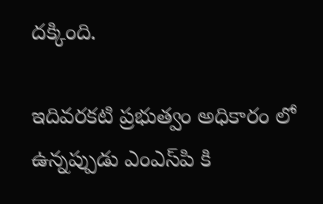ద‌క్కింది.

ఇదివ‌ర‌క‌టి ప్ర‌భుత్వం అధికారం లో ఉన్న‌ప్పుడు ఎంఎస్‌పి కి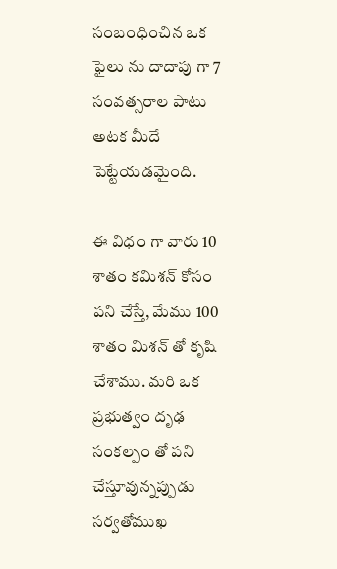సంబంధించిన ఒక ఫైలు ను దాదాపు గా 7 సంవ‌త్స‌రాల పాటు అట‌క మీదే పెట్టేయ‌డమైంది.

ఈ విధం గా వారు 10 శాతం కమిశ‌న్ కోసం ప‌ని చేస్తే, మేము 100 శాతం మిశ‌న్ తో కృషి చేశాము. మ‌రి ఒక ప్ర‌భుత్వం దృఢ సంక‌ల్పం తో పని చేస్తూవున్నప్పుడు స‌ర్వ‌తోముఖ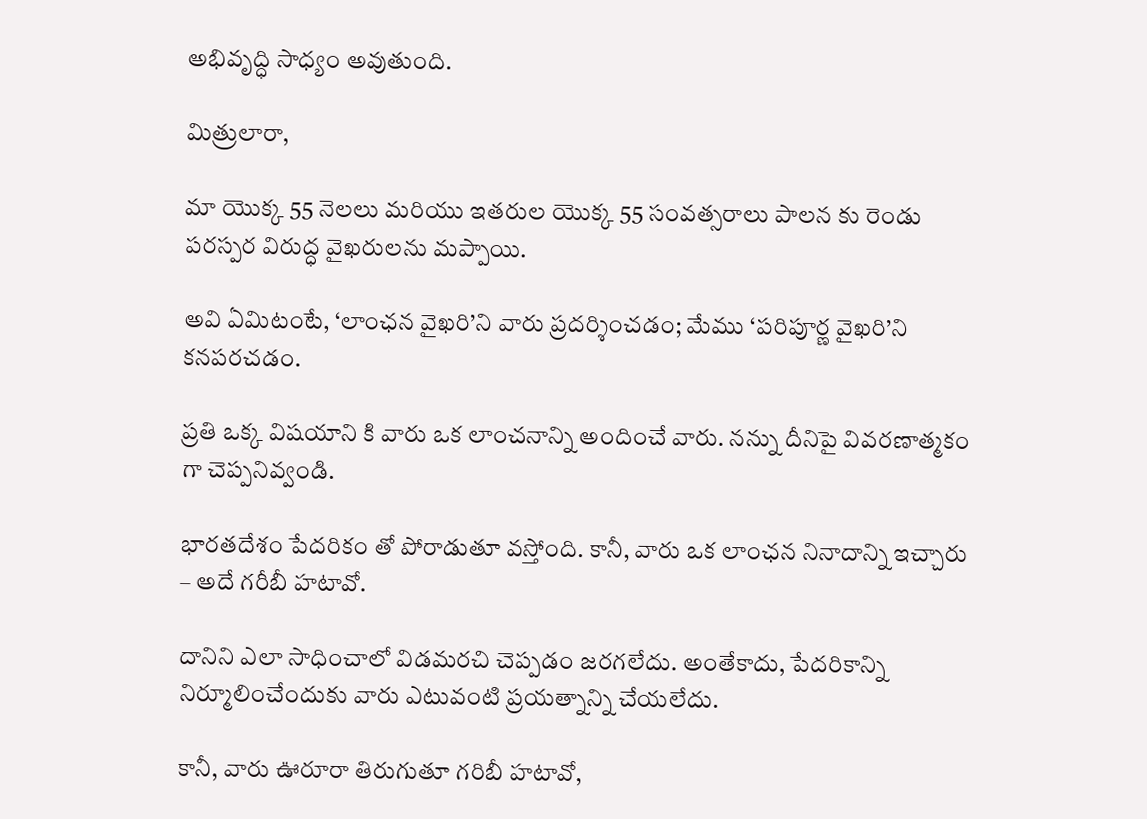అభివృద్ధి సాధ్య‌ం అవుతుంది.

మిత్రులారా,

మా యొక్క 55 నెల‌లు మ‌రియు ఇత‌రుల యొక్క 55 సంవ‌త్స‌రాలు పాల‌న‌ కు రెండు ప‌ర‌స్ప‌ర విరుద్ధ వైఖ‌రులను మప్పాయి.

అవి ఏమిటంటే, ‘లాంఛన వైఖ‌రి’ని వారు ప్ర‌ద‌ర్శించ‌డం; మేము ‘ప‌రిపూర్ణ వైఖ‌రి’ని క‌న‌ప‌ర‌చ‌డం.

ప్ర‌తి ఒక్క విష‌యాని కి వారు ఒక లాంచనాన్ని అందించే వారు. న‌న్ను దీనిపై వివ‌ర‌ణాత్మ‌కం గా చెప్ప‌నివ్వండి.

భార‌త‌దేశం పేద‌రికం తో పోరాడుతూ వ‌స్తోంది. కానీ, వారు ఒక లాంఛన నినాదాన్ని ఇచ్చారు – అదే గ‌రీబీ హ‌టావో.

దానిని ఎలా సాధించాలో విడ‌మ‌ర‌చి చెప్ప‌డం జ‌ర‌గ‌లేదు. అంతేకాదు, పేద‌రికాన్ని నిర్మూలించేందుకు వారు ఎటువంటి ప్ర‌య‌త్నాన్ని చేయ‌లేదు.

కానీ, వారు ఊరూరా తిరుగుతూ గ‌రిబీ హ‌టావో,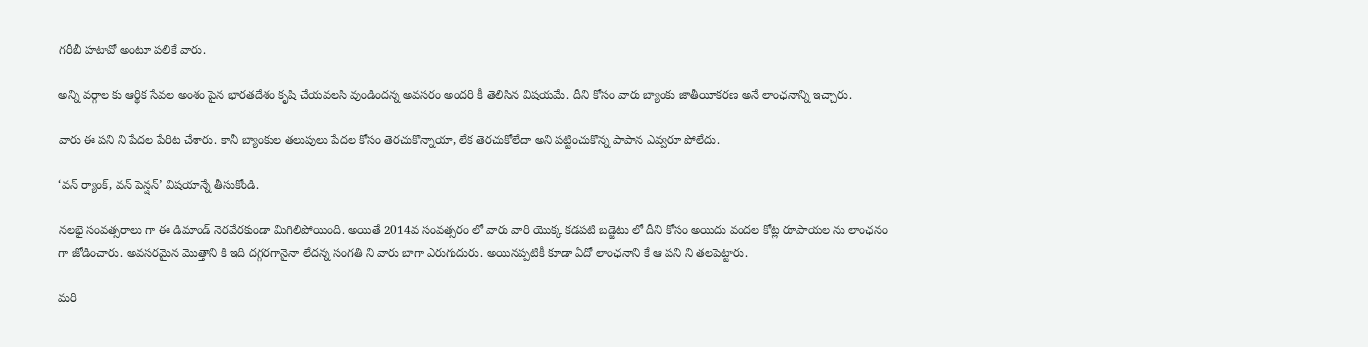గ‌రీబీ హ‌టావో అంటూ పలికే వారు.

అన్ని వ‌ర్గాల‌ కు ఆర్థిక సేవ‌ల అంశం పైన భార‌త‌దేశం కృషి చేయ‌వ‌ల‌సి వుండింద‌న్న అవ‌స‌రం అంద‌రి కీ తెలిసిన‌ విష‌య‌మే. దీని కోసం వారు బ్యాంకు జాతీయీకర‌ణ అనే లాంఛనాన్ని ఇచ్చారు.

వారు ఈ ప‌ని ని పేద‌ల పేరిట చేశారు. కానీ బ్యాంకుల త‌లుపులు పేద‌ల కోసం తెర‌చుకొన్న‌ాయా, లేక తెర‌చుకోలేదా అని ప‌ట్టించుకొన్న పాపాన ఎవ్వ‌రూ పోలేదు.

‘వ‌న్ ర్యాంక్‌, వ‌న్ పెన్షన్’ విష‌యాన్నే తీసుకోండి.

న‌ల‌భై సంవత్సరాలు గా ఈ డిమాండ్ నెర‌వేర‌కుండా మిగిలిపోయింది. అయితే 2014వ సంవ‌త్స‌రం లో వారు వారి యొక్క కడపటి బ‌డ్జెటు లో దీని కోసం అయిదు వంద‌ల‌ కోట్ల రూపాయ‌ల ను లాంఛనం గా జోడించారు. అవ‌స‌ర‌మైన మొత్తాని కి ఇది ద‌గ్గ‌రగానైనా లేద‌న్న సంగ‌తి ని వారు బాగా ఎరుగుదురు. అయిన‌ప్ప‌టికీ కూడా ఏదో లాంఛనాని కే ఆ ప‌ని ని త‌ల‌పెట్టారు.

మ‌రి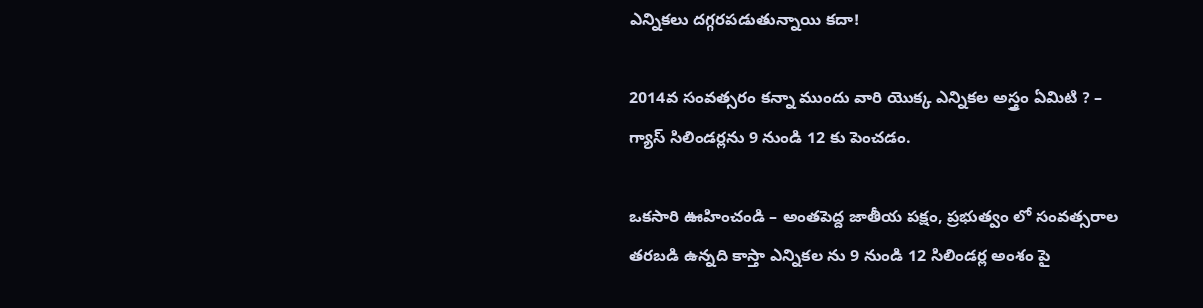ఎన్నిక‌లు ద‌గ్గ‌రపడుతున్నాయి క‌దా!

2014వ సంవ‌త్స‌రం క‌న్నా ముందు వారి యొక్క ఎన్నిక‌ల అస్త్రం ఏమిటి ? – గ్యాస్ సిలిండ‌ర్ల‌ను 9 నుండి 12 కు పెంచ‌డం.

ఒక‌సారి ఊహించండి – అంత‌పెద్ద జాతీయ ప‌క్షం, ప్ర‌భుత్వం లో సంవ‌త్స‌రాల త‌ర‌బ‌డి ఉన్న‌ది కాస్తా ఎన్నిక‌ల‌ ను 9 నుండి 12 సిలిండ‌ర్ల అంశం పై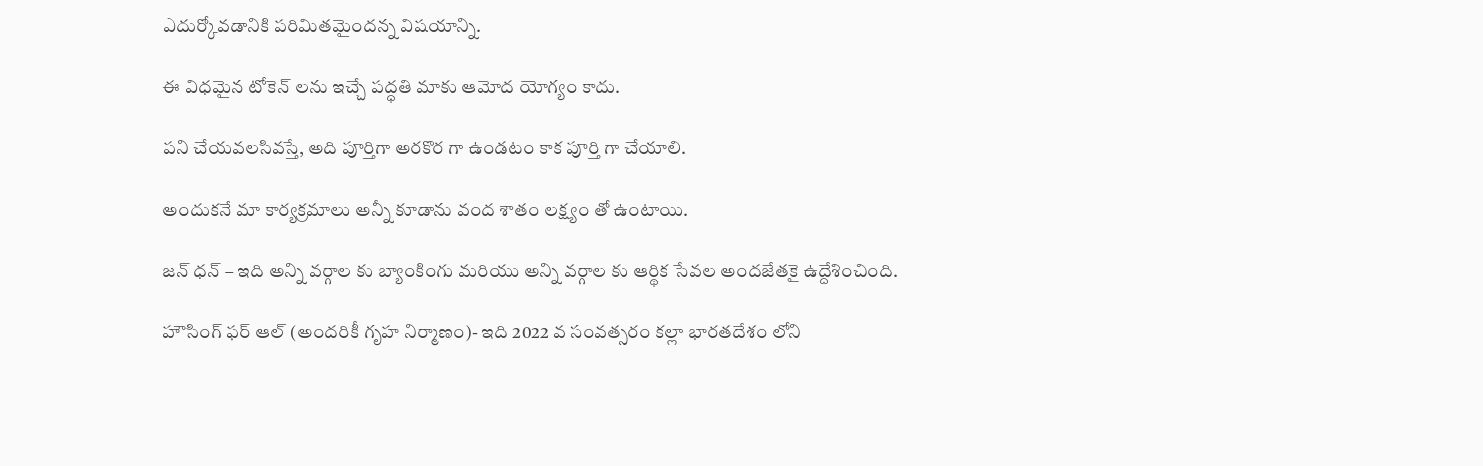ఎదుర్కోవ‌డానికి ప‌రిమితమైందన్న విష‌యాన్ని.

ఈ విధ‌మైన టోకెన్ లను ఇచ్చే ప‌ద్ధ‌తి మాకు ఆమోద యోగ్యం కాదు.

ప‌ని చేయవలసివస్తే, అది పూర్తిగా అర‌కొర‌ గా ఉండటం కాక పూర్తి గా చేయాలి.

అందుక‌నే మా కార్య‌క్ర‌మాలు అన్నీ కూడాను వంద శాతం ల‌క్ష్యం తో ఉంటాయి.

జ‌న్ ధ‌న్ – ఇది అన్ని వ‌ర్గాల‌ కు బ్యాంకింగు మ‌రియు అన్ని వ‌ర్గాల‌ కు ఆర్థిక సేవ‌ల అంద‌జేత‌కై ఉద్దేశించింది.

హౌసింగ్ ఫ‌ర్ ఆల్ (అందరికీ గృహ‌ నిర్మాణ‌ం)- ఇది 2022 వ సంవ‌త్స‌రం క‌ల్లా భార‌త‌దేశం లోని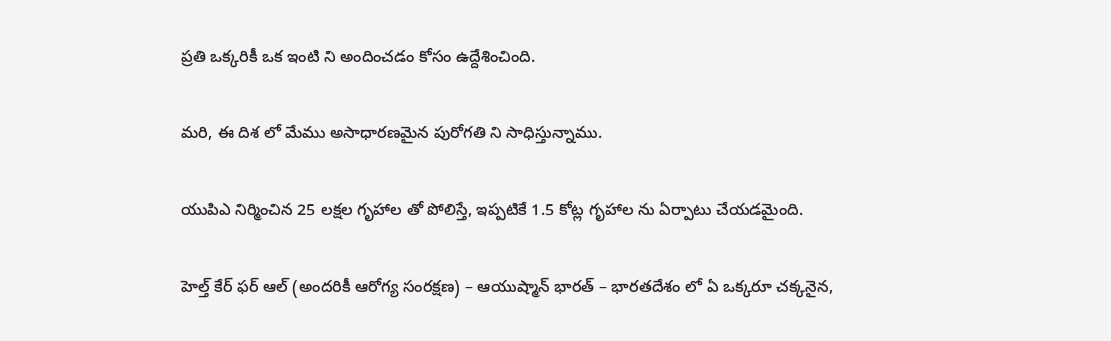ప్ర‌తి ఒక్క‌రికీ ఒక ఇంటి ని అందించడం కోసం ఉద్దేశించింది.

మ‌రి, ఈ దిశ లో మేము అసాధార‌ణ‌మైన పురోగ‌తి ని సాధిస్తున్నాము.

యుపిఎ నిర్మించిన 25 ల‌క్ష‌ల గృహాల‌ తో పోలిస్తే, ఇప్ప‌టికే 1.5 కోట్ల గృహాల‌ ను ఏర్పాటు చేయ‌డ‌మైంది.

హెల్త్ కేర్ ఫ‌ర్ ఆల్ (అందరికీ ఆరోగ్య సంరక్షణ) – ఆయుష్మాన్ భార‌త్ – భార‌త‌దేశం లో ఏ ఒక్క‌రూ చ‌క్క‌నైన,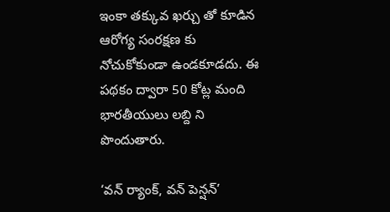ఇంకా త‌క్కువ ఖ‌ర్చు తో కూడిన ఆరోగ్య సంర‌క్ష‌ణ కు నోచుకోకుండా ఉండ‌కూడ‌దు. ఈ ప‌థ‌కం ద్వారా 50 కోట్ల మంది భార‌తీయులు ల‌బ్ది ని పొందుతారు.

‘వ‌న్ ర్యాంక్‌, వ‌న్ పెన్షన్’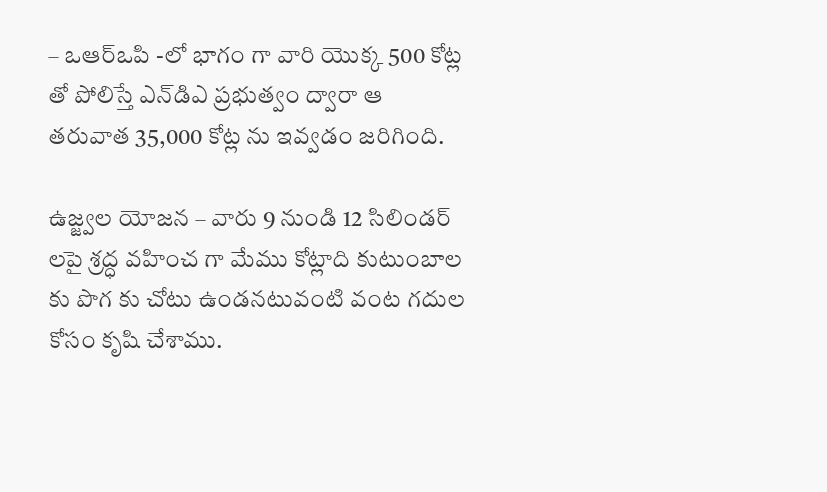– ఒఆర్ఒపి -లో భాగం గా వారి యొక్క 500 కోట్ల తో పోలిస్తే ఎన్‌డిఎ ప్ర‌భుత్వం ద్వారా ఆ త‌రువాత 35,000 కోట్ల‌ ను ఇవ్వ‌డం జ‌రిగింది.

ఉజ్జ్వల యోజ‌న – వారు 9 నుండి 12 సిలిండ‌ర్ లపై శ్ర‌ద్ధ వ‌హించ‌ గా మేము కోట్లాది కుటుంబాల కు పొగ కు చోటు ఉండనటువంటి వంట గ‌దుల కోసం కృషి చేశాము.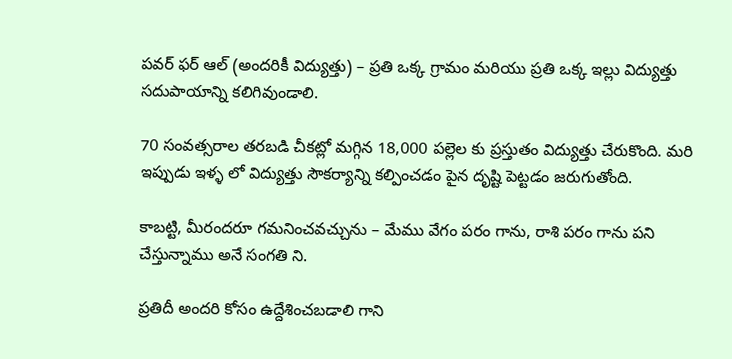ప‌వ‌ర్ ఫ‌ర్ ఆల్ (అందరికీ విద్యుత్తు) – ప్ర‌తి ఒక్క గ్రామం మ‌రియు ప్ర‌తి ఒక్క ఇల్లు విద్యుత్తు స‌దుపాయాన్ని క‌లిగివుండాలి.

70 సంవ‌త్స‌రాల త‌ర‌బ‌డి చీక‌ట్లో మ‌గ్గిన 18,000 ప‌ల్లెల కు ప్ర‌స్తుతం విద్యుత్తు చేరుకొంది. మ‌రి ఇప్పుడు ఇళ్ళ లో విద్యుత్తు సౌక‌ర్యాన్ని క‌ల్పించ‌డం పైన దృష్టి పెట్ట‌డం జ‌రుగుతోంది.

కాబ‌ట్టి, మీరంద‌రూ గ‌మనించ‌వ‌చ్చును – మేము వేగం ప‌రం గాను, రాశి ప‌రం గాను ప‌ని చేస్తున్నాము అనే సంగతి ని.

ప్ర‌తిదీ అంద‌రి కోసం ఉద్దేశించ‌బ‌డాలి గాని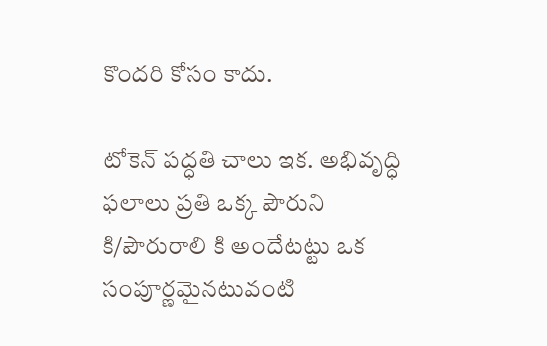కొంద‌రి కోసం కాదు.

టోకెన్ ప‌ద్ధ‌తి చాలు ఇక‌. అభివృద్ధి ఫ‌లాలు ప్ర‌తి ఒక్క పౌరుని కి/పౌరురాలి కి అందేటట్టు ఒక సంపూర్ణమైన‌టువంటి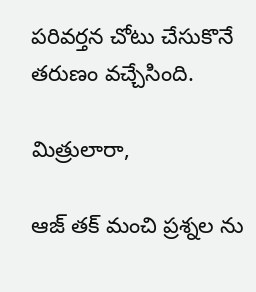ప‌రివ‌ర్త‌న చోటు చేసుకొనే తరుణం వచ్చేసింది.

మిత్రులారా,

ఆజ్ త‌క్ మంచి ప్ర‌శ్న‌ల‌ ను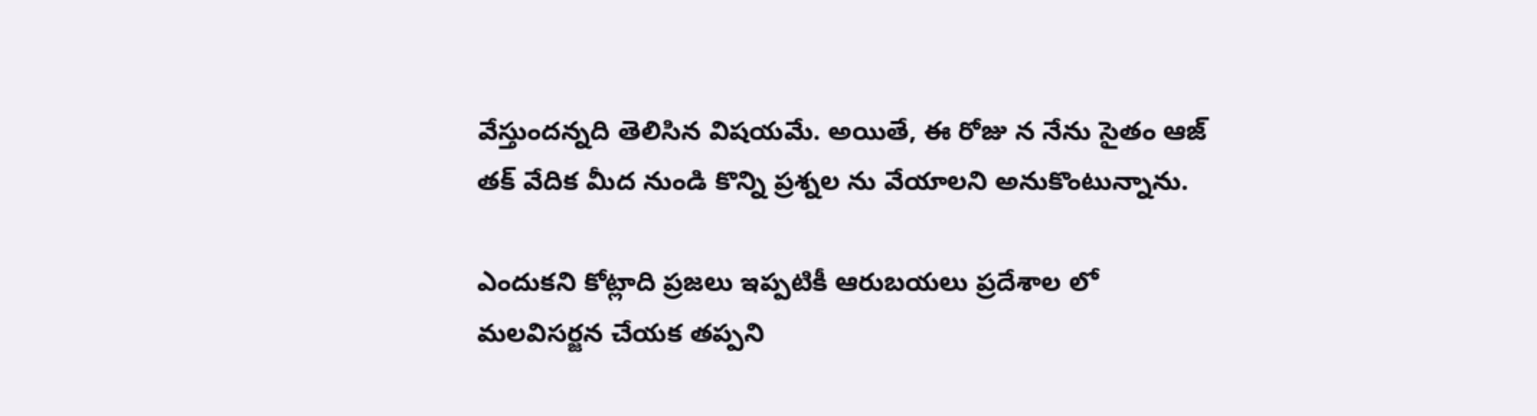వేస్తుంద‌న్న‌ది తెలిసిన విష‌య‌మే. అయితే, ఈ రోజు న నేను సైతం ఆజ్ త‌క్ వేదిక మీద నుండి కొన్ని ప్ర‌శ్న‌ల‌ ను వేయాల‌ని అనుకొంటున్నాను.

ఎందుక‌ని కోట్లాది ప్ర‌జ‌లు ఇప్ప‌టికీ ఆరుబ‌య‌లు ప్ర‌దేశాల‌ లో మ‌ల‌విస‌ర్జ‌న చేయ‌క త‌ప్ప‌ని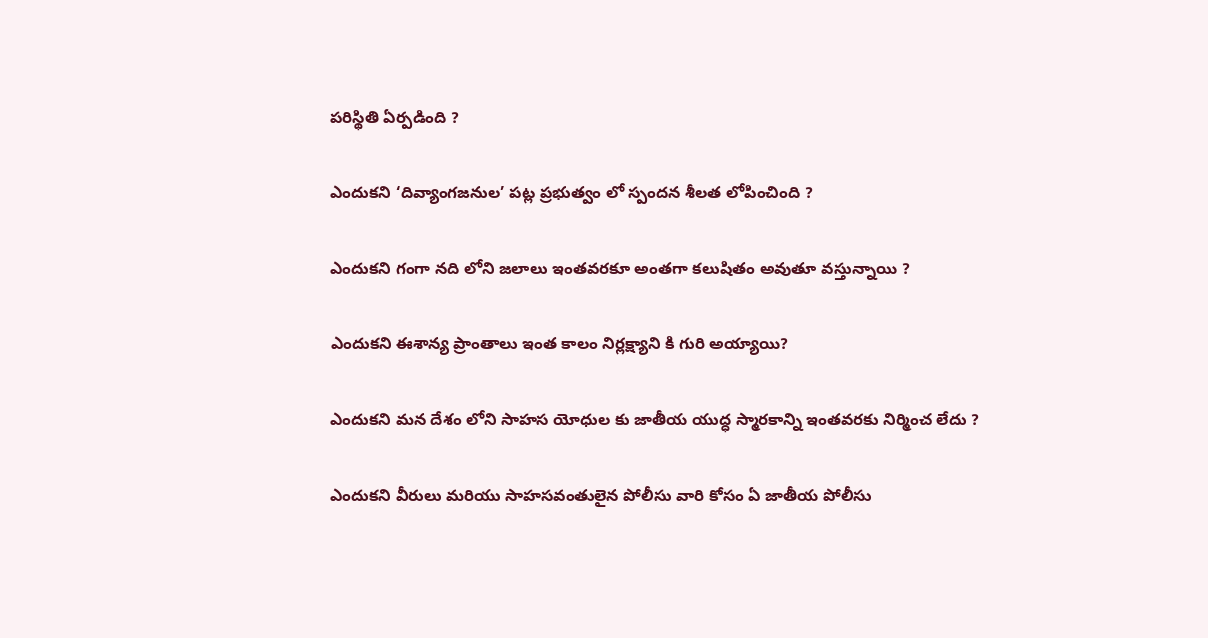ప‌రిస్థితి ఏర్ప‌డింది ?

ఎందుక‌ని ‘దివ్యాంగ‌జ‌నుల’ ప‌ట్ల ప్ర‌భుత్వం లో స్పంద‌న శీల‌త‌ లోపించింది ?

ఎందుక‌ని గంగా న‌ది లోని జ‌లాలు ఇంత‌వ‌ర‌కూ అంతగా క‌లుషితం అవుతూ వ‌స్తున్నాయి ?

ఎందుక‌ని ఈశాన్య ప్రాంతాలు ఇంత కాలం నిర్ల‌క్ష్యాని కి గురి అయ్యాయి?

ఎందుక‌ని మ‌న దేశం లోని సాహ‌స యోధుల‌ కు జాతీయ యుద్ధ స్మార‌కాన్ని ఇంత‌వ‌ర‌కు నిర్మించ‌ లేదు ?

ఎందుక‌ని వీరులు మ‌రియు సాహ‌స‌వంతులైన పోలీసు వారి కోసం ఏ జాతీయ పోలీసు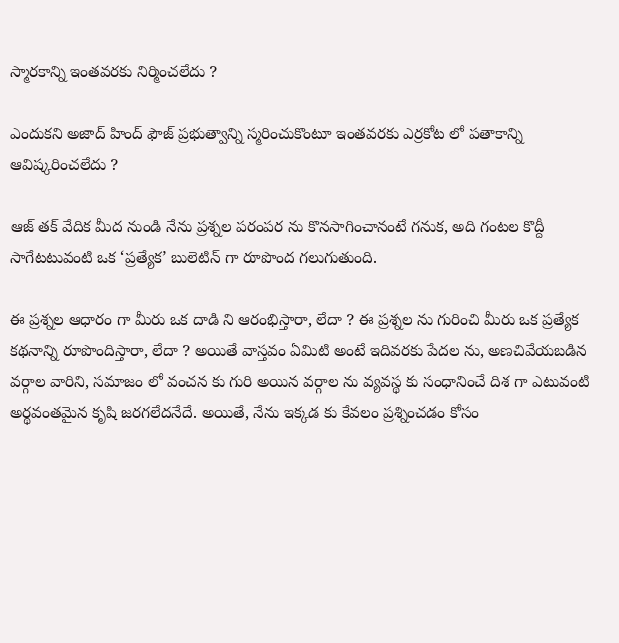స్మారకాన్ని ఇంత‌వ‌ర‌కు నిర్మించ‌లేదు ?

ఎందుక‌ని అజాద్ హింద్ ఫౌజ్ ప్ర‌భుత్వాన్ని స్మ‌రించుకొంటూ ఇంత‌వ‌ర‌కు ఎర్ర‌కోట లో ప‌తాకాన్ని ఆవిష్క‌రించ‌లేదు ?

ఆజ్ త‌క్ వేదిక మీద నుండి నేను ప్ర‌శ్న‌ల ప‌రంప‌ర‌ ను కొన‌సాగించానంటే గ‌నుక, అది గంటల కొద్దీ సాగేటటువంటి ఒక ‘ప్ర‌త్యేక‌’ బులెటిన్ గా రూపొంద గలుగుతుంది.

ఈ ప్ర‌శ్నల ఆధారం గా మీరు ఒక దాడి ని ఆరంభిస్తారా, లేదా ? ఈ ప్ర‌శ్న‌ల ను గురించి మీరు ఒక ప్ర‌త్యేక క‌థ‌నాన్ని రూపొందిస్తారా, లేదా ? అయితే వాస్త‌వం ఏమిటి అంటే ఇదివ‌ర‌కు పేద‌ల‌ ను, అణ‌చివేయ‌బ‌డిన వ‌ర్గాల వారిని, స‌మాజం లో వంచ‌న‌ కు గురి అయిన వ‌ర్గాల‌ ను వ్య‌వ‌స్థ‌ కు సంధానించే దిశ‌ గా ఎటువంటి అర్థ‌వంత‌మైన కృషి జ‌ర‌గ‌లేద‌నేదే. అయితే, నేను ఇక్క‌డ‌ కు కేవ‌లం ప్ర‌శ్నించ‌డం కోసం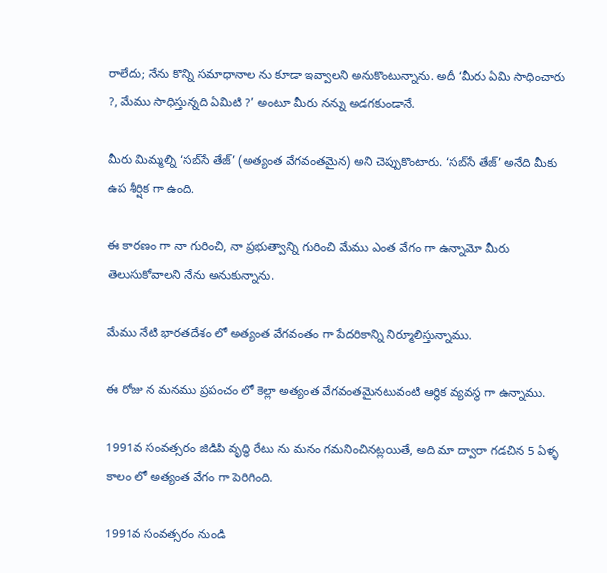రాలేదు; నేను కొన్ని స‌మాధానాల‌ ను కూడా ఇవ్వాల‌ని అనుకొంటున్నాను. అదీ ‘మీరు ఏమి సాధించారు ?, మేము సాధిస్తున్నది ఏమిటి ?’ అంటూ మీరు న‌న్ను అడ‌గ‌కుండానే.

మీరు మిమ్మ‌ల్ని ‘స‌బ్‌సే తేజ్’ (అత్యంత వేగ‌వంత‌మైన‌) అని చెప్పుకొంటారు. ‘స‌బ్‌సే తేజ్’ అనేది మీకు ఉప శీర్షిక గా ఉంది.

ఈ కార‌ణం గా నా గురించి, నా ప్ర‌భుత్వాన్ని గురించి మేము ఎంత వేగం గా ఉన్నామో మీరు తెలుసుకోవాల‌ని నేను అనుకున్నాను.

మేము నేటి భార‌త‌దేశం లో అత్యంత వేగ‌వంతం గా పేద‌రికాన్ని నిర్మూలిస్తున్నాము.

ఈ రోజు న మ‌న‌ము ప్ర‌పంచం లో కెల్లా అత్యంత వేగ‌వంత‌మైన‌టువంటి ఆర్థిక వ్య‌వ‌స్థ గా ఉన్నాము.

1991వ సంవ‌త్స‌రం జిడిపి వృద్ధి రేటు ను మ‌నం గ‌మ‌నించిన‌ట్ల‌యితే, అది మా ద్వారా గ‌డ‌చిన 5 ఏళ్ళ కాలం లో అత్యంత వేగం గా పెరిగింది.

1991వ సంవ‌త్స‌రం నుండి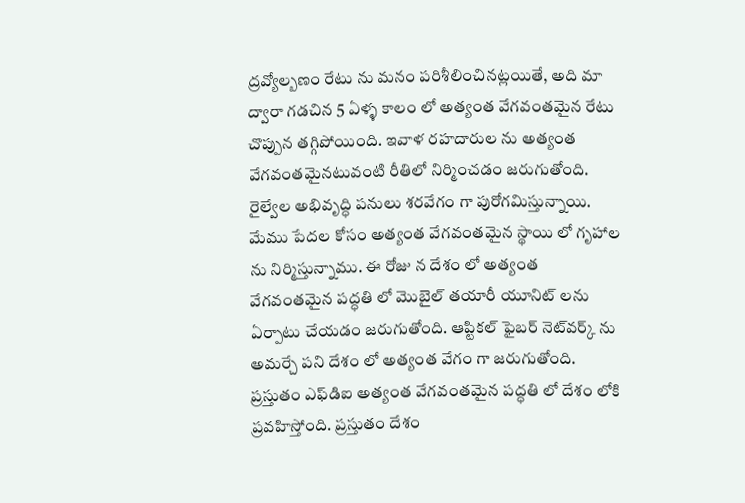ద్ర‌వ్యోల్బ‌ణం రేటు ను మ‌నం ప‌రిశీలించిన‌ట్ల‌యితే, అది మా ద్వారా గ‌డ‌చిన 5 ఏళ్ళ కాలం లో అత్యంత వేగవంత‌మైన రేటు చొప్పున త‌గ్గిపోయింది. ఇవాళ ర‌హ‌దారుల‌ ను అత్యంత వేగ‌వంత‌మైన‌టువంటి రీతిలో నిర్మించ‌డం జ‌రుగుతోంది. రైల్వేల అభివృద్ధి ప‌నులు శ‌ర‌వేగం గా పురోగ‌మిస్తున్నాయి. మేము పేద‌ల కోసం అత్యంత వేగ‌వంత‌మైన స్థాయి లో గృహాల‌ ను నిర్మిస్తున్నాము. ఈ రోజు న దేశం లో అత్యంత వేగ‌వంత‌మైన ప‌ద్ధ‌తి లో మొబైల్ త‌యారీ యూనిట్ లను ఏర్పాటు చేయ‌డం జ‌రుగుతోంది. ఆప్టిక‌ల్ ఫైబ‌ర్ నెట్‌వ‌ర్క్ ను అమ‌ర్చే ప‌ని దేశం లో అత్యంత వేగం గా జ‌రుగుతోంది. ప్ర‌స్తుతం ఎఫ్‌డిఐ అత్యంత వేగ‌వంత‌మైన ప‌ద్ధ‌తి లో దేశం లోకి ప్ర‌వ‌హిస్తోంది. ప్ర‌స్తుతం దేశం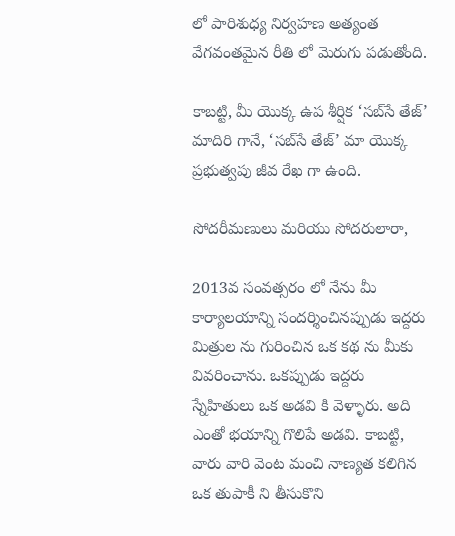లో పారిశుధ్య నిర్వ‌హ‌ణ అత్యంత వేగ‌వంత‌మైన రీతి లో మెరుగు ప‌డుతోంది.

కాబ‌ట్టి, మీ యొక్క ఉప శీర్షిక‌ ‘స‌బ్‌సే తేజ్’ మాదిరి గానే, ‘స‌బ్‌సే తేజ్’ మా యొక్క ప్ర‌భుత్వపు జీవ రేఖ గా ఉంది.

సోదరీమణులు మరియు సోదరులారా,

2013వ సంవ‌త్స‌రం లో నేను మీ కార్యాల‌యాన్ని సంద‌ర్శించిన‌ప్పుడు ఇద్ద‌రు మిత్రుల‌ ను గురించిన ఒక క‌థ ను మీకు వివరించాను. ఒక‌ప్పుడు ఇద్ద‌రు స్నేహితులు ఒక అడ‌వి కి వెళ్ళారు. అది ఎంతో భయాన్ని గొలిపే అడ‌వి. కాబ‌ట్టి, వారు వారి వెంట మంచి నాణ్య‌త క‌లిగిన ఒక తుపాకీ ని తీసుకొని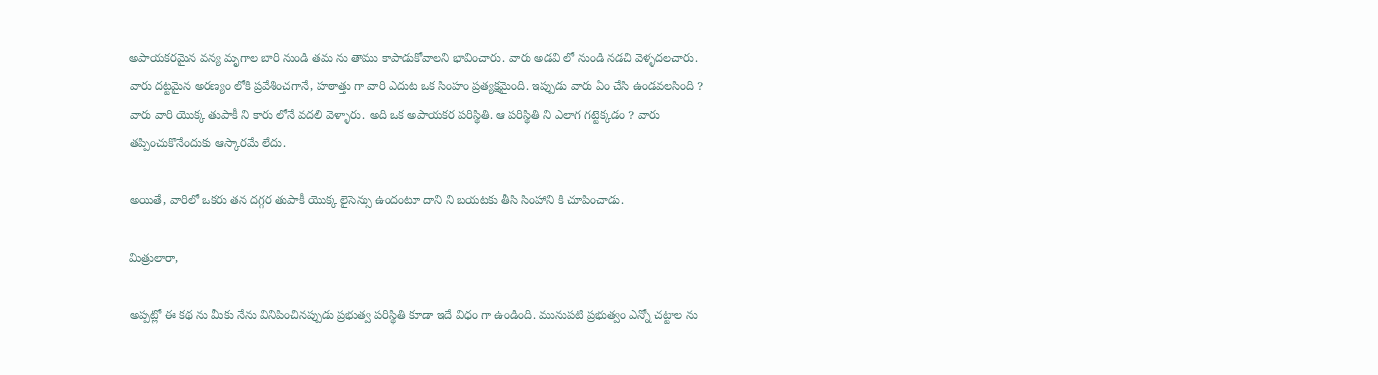అపాయ‌క‌ర‌మైన వన్య మృగాల బారి నుండి త‌మ‌ ను తాము కాపాడుకోవాల‌ని భావించారు. వారు అడ‌వి లో నుండి న‌డ‌చి వెళ్ళద‌ల‌చారు. వారు ద‌ట్ట‌మైన అర‌ణ్యం లోకి ప్ర‌వేశించ‌గానే, హ‌ఠాత్తు గా వారి ఎదుట ఒక సింహం ప్ర‌త్య‌క్ష‌మైంది. ఇప్పుడు వారు ఏం చేసి ఉండవలసింది ? వారు వారి యొక్క తుపాకీ ని కారు లోనే వ‌ద‌లి వెళ్ళారు. అది ఒక అపాయ‌క‌ర‌ ప‌రిస్థితి. ఆ ప‌రిస్థితి ని ఎలాగ గ‌ట్టెక్క‌డం ? వారు త‌ప్పించుకొనేందుకు ఆస్కార‌మే లేదు.

అయితే, వారిలో ఒక‌రు త‌న ద‌గ్గ‌ర తుపాకీ యొక్క లైసెన్సు ఉందంటూ దాని ని బ‌య‌ట‌కు తీసి సింహాని కి చూపించాడు.

మిత్రులారా,

అప్ప‌ట్లో ఈ క‌థ‌ ను మీకు నేను వినిపించిన‌ప్పుడు ప్ర‌భుత్వ ప‌రిస్థితి కూడా ఇదే విధం గా ఉండింది. మునుప‌టి ప్ర‌భుత్వం ఎన్నో చ‌ట్టాల‌ ను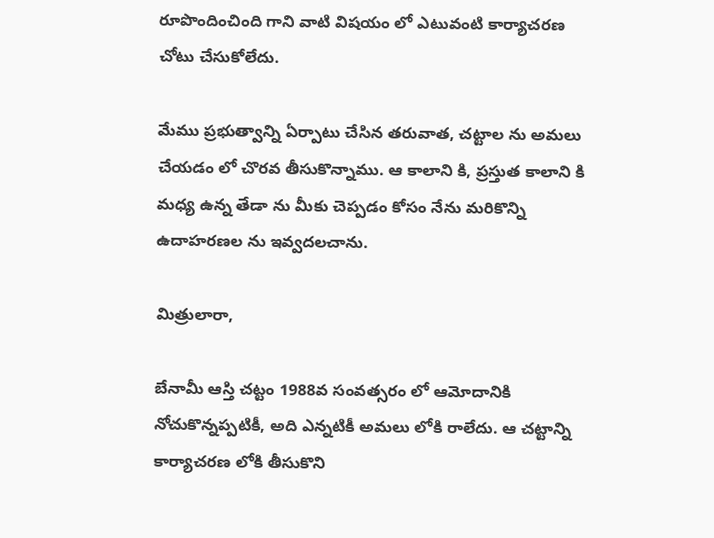రూపొందించింది గాని వాటి విషయం లో ఎటువంటి కార్యాచ‌ర‌ణ చోటు చేసుకోలేదు.

మేము ప్ర‌భుత్వాన్ని ఏర్పాటు చేసిన త‌రువాత, చ‌ట్టాల‌ ను అమ‌లు చేయ‌డం లో చొర‌వ తీసుకొన్నాము. ఆ కాలాని కి, ప్ర‌స్తుత కాలాని కి మ‌ధ్య ఉన్న తేడా ను మీకు చెప్ప‌డం కోసం నేను మ‌రికొన్ని ఉదాహ‌ర‌ణ‌ల‌ ను ఇవ్వ‌ద‌ల‌చాను.

మిత్రులారా,

బేనామీ ఆస్తి చ‌ట్టం 1988వ సంవ‌త్స‌రం లో ఆమోదానికి నోచుకొన్నప్పటికీ, అది ఎన్న‌టికీ అమ‌లు లోకి రాలేదు. ఆ చ‌ట్టాన్ని కార్యాచ‌ర‌ణ లోకి తీసుకొని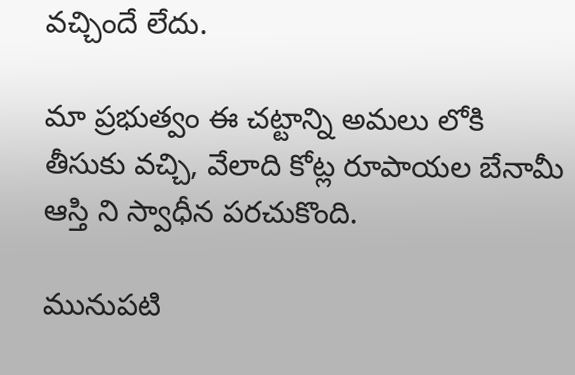వ‌చ్చిందే లేదు.

మా ప్ర‌భుత్వం ఈ చ‌ట్టాన్ని అమ‌లు లోకి తీసుకు వ‌చ్చి, వేలాది కోట్ల రూపాయ‌ల బేనామీ ఆస్తి ని స్వాధీన ప‌ర‌చుకొంది.

మునుప‌టి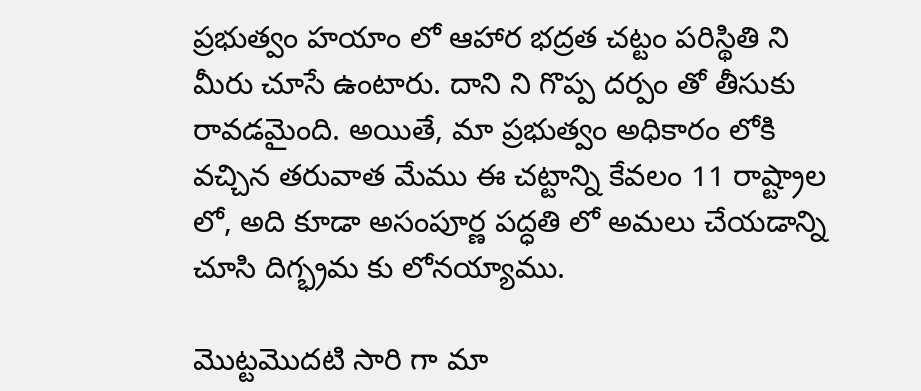ప్ర‌భుత్వం హ‌యాం లో ఆహార భద్ర‌త చ‌ట్టం ప‌రిస్థితి ని మీరు చూసే ఉంటారు. దాని ని గొప్ప దర్పం తో తీసుకు రావ‌డమైంది. అయితే, మా ప్ర‌భుత్వం అధికారం లోకి వ‌చ్చిన త‌రువాత మేము ఈ చ‌ట్టాన్ని కేవ‌లం 11 రాష్ట్రాల‌ లో, అది కూడా అసంపూర్ణ ప‌ద్ధ‌తి లో అమ‌లు చేయ‌డాన్ని చూసి దిగ్భ్రమ కు లోనయ్యాము.

మొట్ట‌మొద‌టి సారి గా మా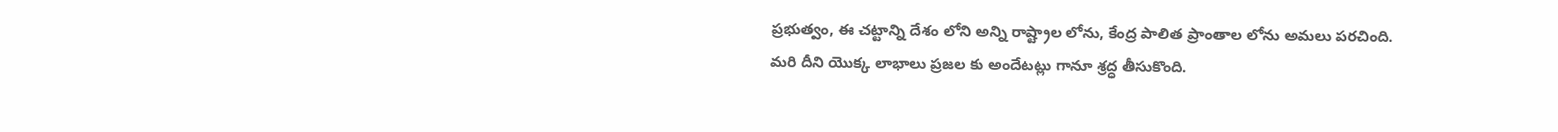ప్ర‌భుత్వం, ఈ చ‌ట్టాన్ని దేశం లోని అన్ని రాష్ట్రాల‌ లోను, కేంద్ర పాలిత ప్రాంతాల‌ లోను అమ‌లు ప‌ర‌చింది. మ‌రి దీని యొక్క లాభాలు ప్ర‌జ‌ల‌ కు అందేట‌ట్లు గానూ శ్ర‌ద్ధ తీసుకొంది.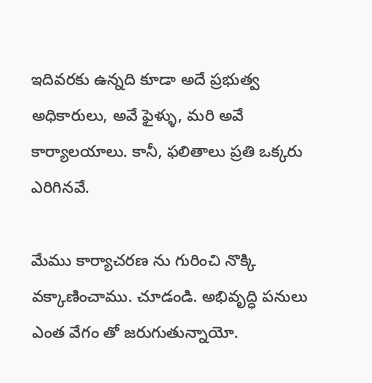ఇదివ‌ర‌కు ఉన్న‌ది కూడా అదే ప్ర‌భుత్వ అధికారులు, అవే ఫైళ్ళు, మ‌రి అవే కార్యాల‌యాలు. కానీ, ఫ‌లితాలు ప్ర‌తి ఒక్క‌రు ఎరిగిన‌వే.

మేము కార్యాచ‌ర‌ణ ను గురించి నొక్కి వ‌క్కాణించాము. చూడండి. అభివృద్ధి ప‌నులు ఎంత వేగం తో జ‌రుగుతున్నాయో.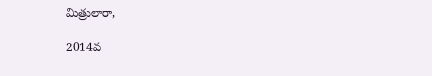మిత్రులారా,

2014వ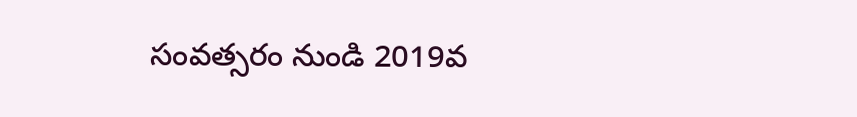సంవ‌త్స‌రం నుండి 2019వ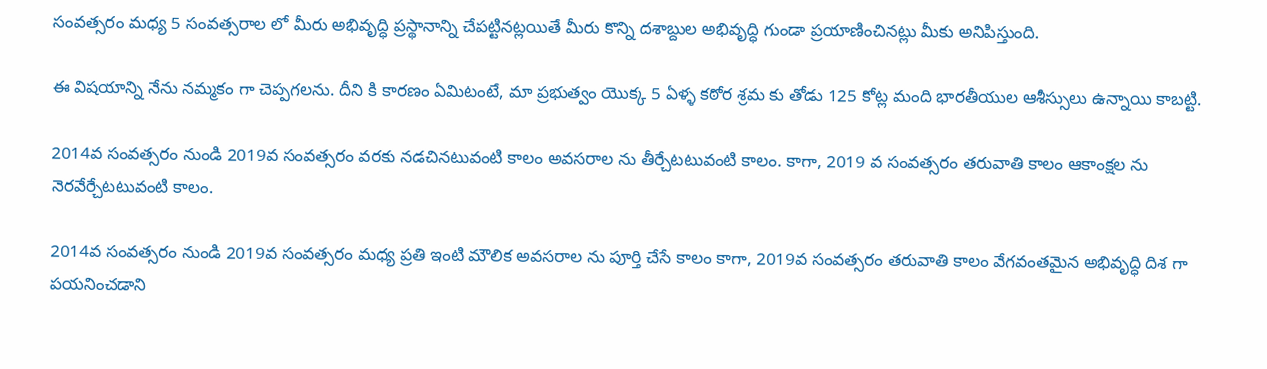సంవ‌త్స‌రం మ‌ధ్య 5 సంవ‌త్స‌రాల లో మీరు అభివృద్ధి ప్ర‌స్థానాన్ని చేప‌ట్టిన‌ట్ల‌యితే మీరు కొన్ని ద‌శాబ్దుల అభివృద్ధి గుండా ప్ర‌యాణించిన‌ట్లు మీకు అనిపిస్తుంది.

ఈ విష‌యాన్ని నేను న‌మ్మ‌కం గా చెప్ప‌గ‌ల‌ను. దీని కి కార‌ణం ఏమిటంటే, మా ప్ర‌భుత్వం యొక్క 5 ఏళ్ళ క‌ఠోర శ్ర‌మ కు తోడు 125 కోట్ల మంది భార‌తీయుల ఆశీస్సులు ఉన్నాయి కాబ‌ట్టి.

2014వ సంవత్సరం నుండి 2019వ సంవ‌త్స‌రం వ‌ర‌కు న‌డ‌చిన‌టువంటి కాలం అవ‌స‌రాల‌ ను తీర్చేట‌టువంటి కాలం. కాగా, 2019 వ సంవ‌త్స‌రం త‌రువాతి కాలం ఆకాంక్ష‌ల ను నెర‌వేర్చేటటువంటి కాలం.

2014వ సంవ‌త్స‌రం నుండి 2019వ సంవ‌త్స‌రం మ‌ధ్య ప్ర‌తి ఇంటి మౌలిక అవ‌స‌రాల‌ ను పూర్తి చేసే కాలం కాగా, 2019వ సంవ‌త్స‌రం త‌రువాతి కాలం వేగ‌వంత‌మైన అభివృద్ధి దిశ గా ప‌య‌నించ‌డాని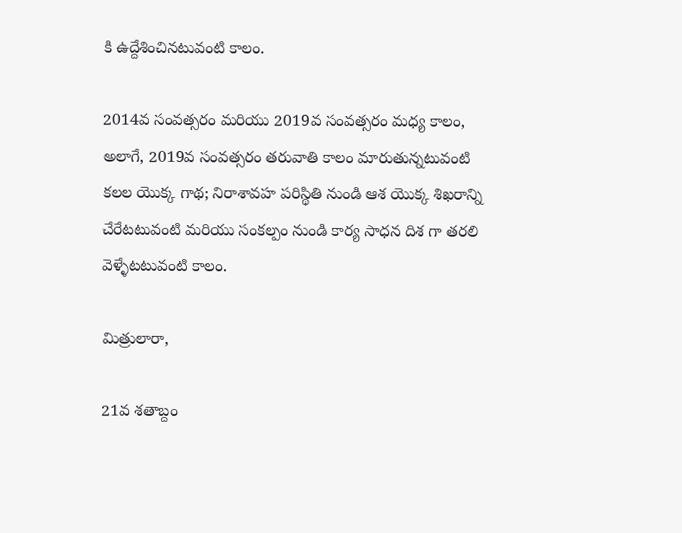కి ఉద్దేశించిన‌టువంటి కాలం.

2014వ సంవ‌త్స‌రం మ‌రియు 2019వ సంవ‌త్స‌రం మ‌ధ్య కాలం, అలాగే, 2019వ సంవ‌త్స‌రం త‌రువాతి కాలం మారుతున్న‌టువంటి క‌ల‌ల యొక్క గాథ‌; నిరాశావహ ప‌రిస్థితి నుండి ఆశ యొక్క శిఖ‌రాన్ని చేరేటటువంటి మ‌రియు సంక‌ల్పం నుండి కార్య సాధ‌న దిశ గా త‌ర‌లి వెళ్ళేట‌టువంటి కాలం.

మిత్రులారా,

21వ శ‌తాబ్దం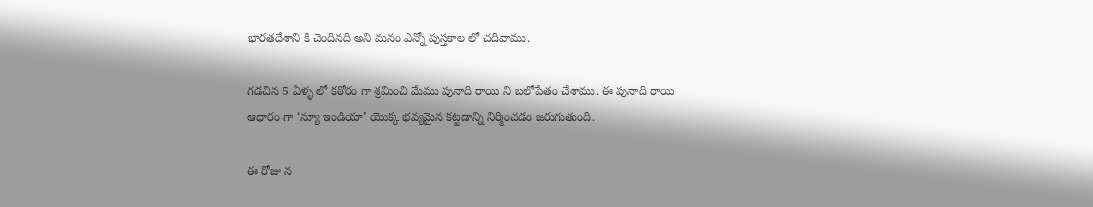భార‌త‌దేశాని కి చెందిన‌ది అని మ‌నం ఎన్నో పుస్త‌కాల‌ లో చ‌దివాము.

గ‌డ‌చిన 5 ఏళ్ళ లో క‌ఠోరం గా శ్ర‌మించి మేము పునాది రాయి ని బ‌లోపేతం చేశాము. ఈ పునాది రాయి ఆధారం గా ‘న్యూ ఇండియా’ యొక్క భ‌వ్య‌మైన క‌ట్ట‌డాన్ని నిర్మించ‌డం జ‌రుగుతుంది.

ఈ రోజు న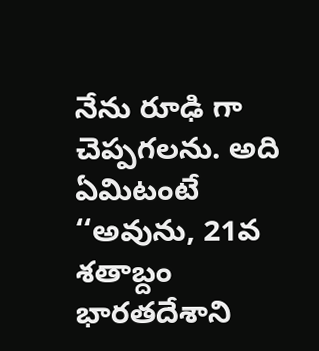నేను రూఢి గా చెప్ప‌గ‌ల‌ను. అది ఏమిటంటే ‘‘అవును, 21వ శ‌తాబ్దం భార‌త‌దేశాని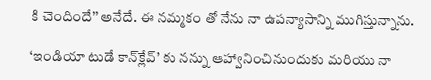కి చెందిందే’’ అనేదే. ఈ న‌మ్మ‌కం తో నేను నా ఉప‌న్యాసాన్ని ముగిస్తున్నాను.

‘ఇండియా టుడే కాన్‌క్లేవ్’ కు న‌న్ను ఆహ్వానించినుందుకు మ‌రియు నా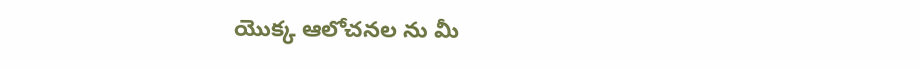యొక్క ఆలోచ‌న‌ల‌ ను మీ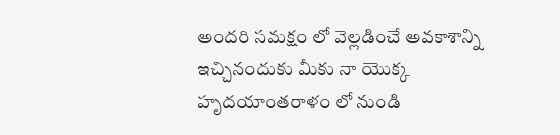అంద‌రి స‌మ‌క్షం లో వెల్ల‌డించే అవ‌కాశాన్ని ఇచ్చినందుకు మీకు నా యొక్క హృద‌యాంత‌రాళం లో నుండి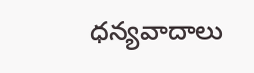ధ‌న్య‌వాదాలు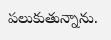ప‌లుకుతున్నాను.